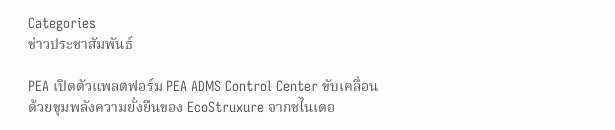Categories
ข่าวประชาสัมพันธ์

PEA เปิดตัวแพลตฟอร์ม PEA ADMS Control Center ขับเคลื่อนด้วยขุมพลังความยั่งยืนของ EcoStruxure จากชไนเดอ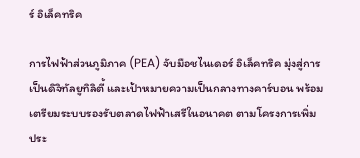ร์ อิเล็คทริค

การไฟฟ้าส่วนภูมิภาค (PEA) จับมือชไนเดอร์ อิเล็คทริค มุ่งสู่การเป็นดิจิทัลยูทิลิตี้ และเป้าหมายความเป็นกลางทางคาร์บอน พร้อมเตรียมระบบรองรับตลาดไฟฟ้าเสรีในอนาคต ตามโครงการเพิ่มประ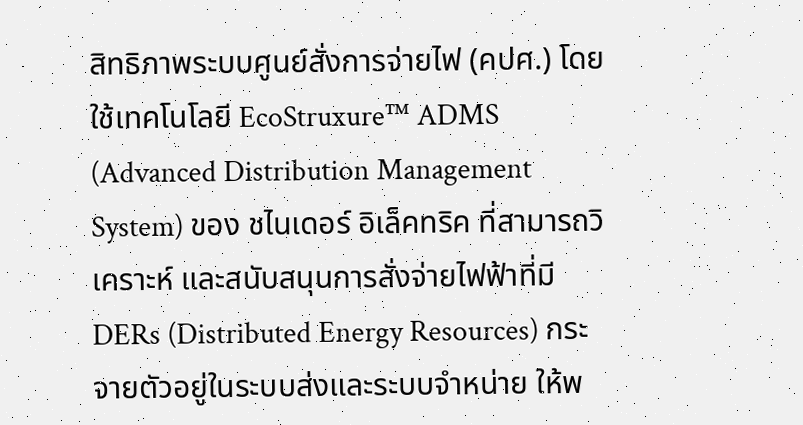สิทธิภาพระบบศูนย์สั่งการจ่ายไฟ (คปศ.) โดยใช้เทคโนโลยี EcoStruxure™ ADMS (Advanced Distribution Management System) ของ ชไนเดอร์ อิเล็คทริค ที่สามารถวิเคราะห์ และสนับสนุนการสั่งจ่ายไฟฟ้าที่มี DERs (Distributed Energy Resources) กระจายตัวอยู่ในระบบส่งและระบบจำหน่าย ให้พ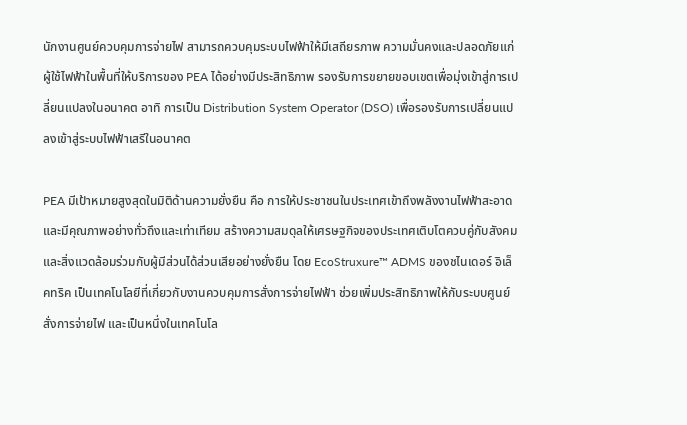นักงานศูนย์ควบคุมการจ่ายไฟ สามารถควบคุมระบบไฟฟ้าให้มีเสถียรภาพ ความมั่นคงและปลอดภัยแก่ผู้ใช้ไฟฟ้าในพื้นที่ให้บริการของ PEA ได้อย่างมีประสิทธิภาพ รองรับการขยายขอบเขตเพื่อมุ่งเข้าสู่การเปลี่ยนแปลงในอนาคต อาทิ การเป็น Distribution System Operator (DSO) เพื่อรองรับการเปลี่ยนแปลงเข้าสู่ระบบไฟฟ้าเสรีในอนาคต

PEA มีเป้าหมายสูงสุดในมิติด้านความยั่งยืน คือ การให้ประชาชนในประเทศเข้าถึงพลังงานไฟฟ้าสะอาดและมีคุณภาพอย่างทั่วถึงและเท่าเทียม สร้างความสมดุลให้เศรษฐกิจของประเทศเติบโตควบคู่กับสังคมและสิ่งแวดล้อมร่วมกับผู้มีส่วนได้ส่วนเสียอย่างยั่งยืน โดย EcoStruxure™ ADMS ของชไนเดอร์ อิเล็คทริค เป็นเทคโนโลยีที่เกี่ยวกับงานควบคุมการสั่งการจ่ายไฟฟ้า ช่วยเพิ่มประสิทธิภาพให้กับระบบศูนย์สั่งการจ่ายไฟ และเป็นหนึ่งในเทคโนโล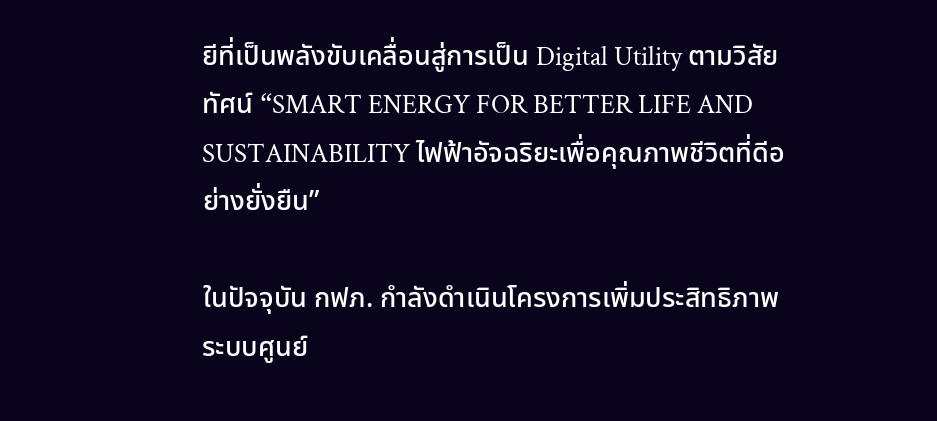ยีที่เป็นพลังขับเคลื่อนสู่การเป็น Digital Utility ตามวิสัยทัศน์ “SMART ENERGY FOR BETTER LIFE AND SUSTAINABILITY ไฟฟ้าอัจฉริยะเพื่อคุณภาพชีวิตที่ดีอย่างยั่งยืน”

ในปัจจุบัน กฟภ. กำลังดำเนินโครงการเพิ่มประสิทธิภาพระบบศูนย์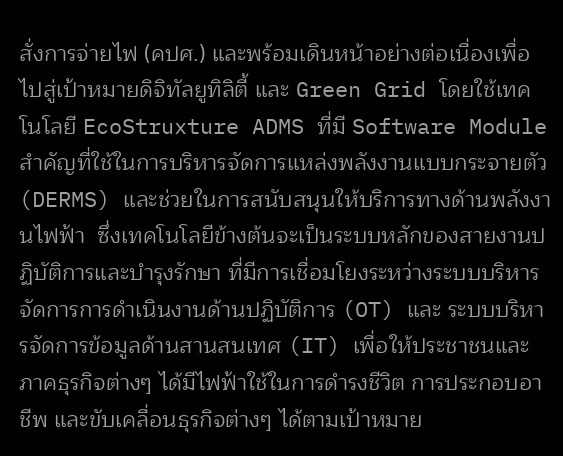สั่งการจ่ายไฟ (คปศ.) และพร้อมเดินหน้าอย่างต่อเนื่องเพื่อไปสู่เป้าหมายดิจิทัลยูทิลิตี้ และ Green Grid โดยใช้เทคโนโลยี EcoStruxture ADMS ที่มี Software Module สำคัญที่ใช้ในการบริหารจัดการแหล่งพลังงานแบบกระจายตัว (DERMS) และช่วยในการสนับสนุนให้บริการทางด้านพลังงานไฟฟ้า  ซึ่งเทคโนโลยีข้างต้นจะเป็นระบบหลักของสายงานปฏิบัติการและบำรุงรักษา ที่มีการเชื่อมโยงระหว่างระบบบริหารจัดการการดำเนินงานด้านปฏิบัติการ (OT) และ ระบบบริหารจัดการข้อมูลด้านสานสนเทศ (IT) เพื่อให้ประชาชนและภาคธุรกิจต่างๆ ได้มีไฟฟ้าใช้ในการดำรงชีวิต การประกอบอาชีพ และขับเคลื่อนธุรกิจต่างๆ ได้ตามเป้าหมาย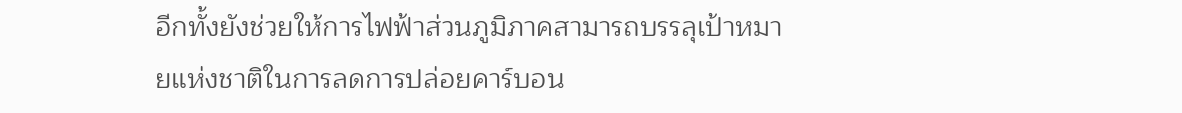อีกทั้งยังช่วยให้การไฟฟ้าส่วนภูมิภาคสามารถบรรลุเป้าหมายแห่งชาติในการลดการปล่อยคาร์บอน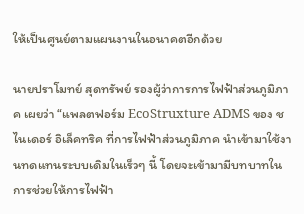ให้เป็นศูนย์ตามแผนงานในอนาคตอีกด้วย

นายปราโมทย์ สุดทรัพย์ รองผู้ว่าการการไฟฟ้าส่วนภูมิภาค เผยว่า “แพลตฟอร์ม EcoStruxture ADMS ของ ชไนเดอร์ อิเล็คทริค ที่การไฟฟ้าส่วนภูมิภาค นำเข้ามาใช้งานทดแทนระบบเดิมในเร็วๆ นี้ โดยจะเข้ามามีบทบาทในการช่วยให้การไฟฟ้า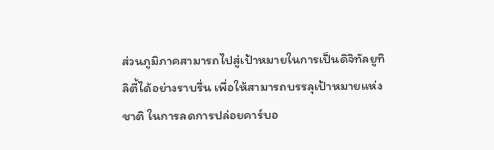ส่วนภูมิภาคสามารถไปสู่เป้าหมายในการเป็นดิจิทัลยูทิลิตี้ได้อย่างราบรื่น เพื่อให้สามารถบรรลุเป้าหมายแห่งชาติ ในการลดการปล่อยคาร์บอ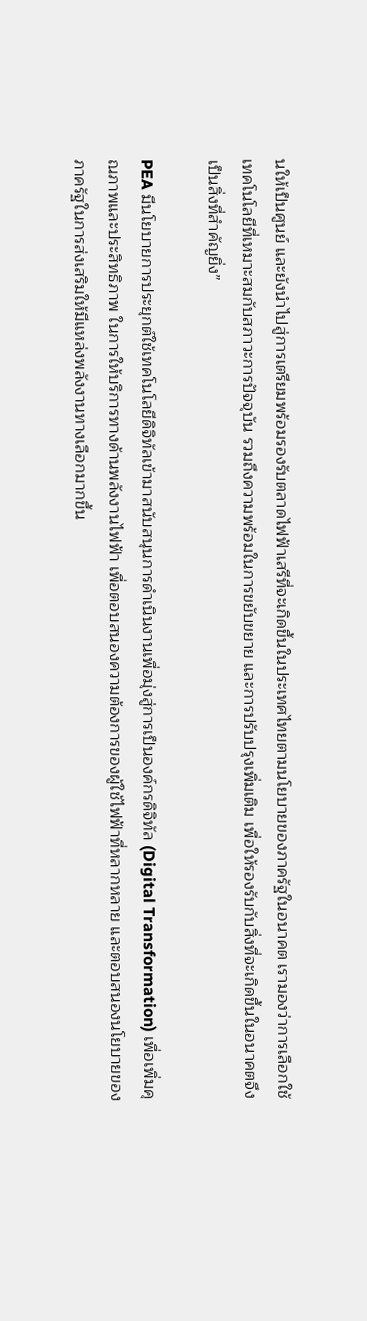นให้เป็นศูนย์ และยังนำไปสู่การเตรียมพร้อมรองรับตลาดไฟฟ้าเสรีที่จะเกิดขึ้นในประเทศไทยตามนโยบายของภาครัฐในอนาคต เรามองว่าการเลือกใช้เทคโนโลยีที่เหมาะสมกับสภาวะการปัจจุบัน รวมถึงความพร้อมในการขยับขยาย และการปรับปรุงเพิ่มเติม เพื่อให้รองรับกับสิ่งที่จะเกิดขึ้นในอนาคตจึงเป็นสิ่งที่สำคัญยิ่ง”

PEA มีนโยบายการประยุกต์ใช้เทคโนโลยีดิจิทัลเข้ามาสนับสนุนการดำเนินงานเพื่อมุ่งสู่การเป็นองค์กรดิจิทัล (Digital Transformation) เพื่อเพิ่มคุณภาพและประสิทธิภาพ ในการให้บริการทางด้านพลังงานไฟฟ้า เพื่อตอบสนองความต้องการของผู้ใช้ไฟฟ้าที่หลากหลาย และตอบสนองนโยบายของภาครัฐในการส่งเสริมให้มีแหล่งพลังงานทางเลือกมากขึ้น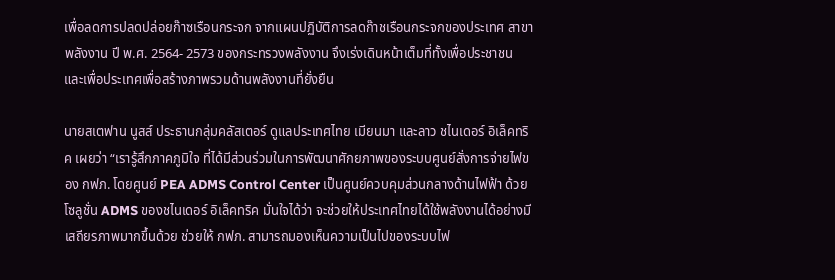เพื่อลดการปลดปล่อยก๊าซเรือนกระจก จากแผนปฏิบัติการลดก๊าชเรือนกระจกของประเทศ สาขาพลังงาน ปี พ.ศ. 2564- 2573 ของกระทรวงพลังงาน จึงเร่งเดินหน้าเต็มที่ทั้งเพื่อประชาชน และเพื่อประเทศเพื่อสร้างภาพรวมด้านพลังงานที่ยั่งยืน

นายสเตฟาน นูสส์ ประธานกลุ่มคลัสเตอร์ ดูแลประเทศไทย เมียนมา และลาว ชไนเดอร์ อิเล็คทริค เผยว่า “เรารู้สึกภาคภูมิใจ ที่ได้มีส่วนร่วมในการพัฒนาศักยภาพของระบบศูนย์สั่งการจ่ายไฟของ กฟภ. โดยศูนย์ PEA ADMS Control Center เป็นศูนย์ควบคุมส่วนกลางด้านไฟฟ้า ด้วยโซลูชั่น ADMS ของชไนเดอร์ อิเล็คทริค มั่นใจได้ว่า จะช่วยให้ประเทศไทยได้ใช้พลังงานได้อย่างมีเสถียรภาพมากขึ้นด้วย ช่วยให้ กฟภ. สามารถมองเห็นความเป็นไปของระบบไฟ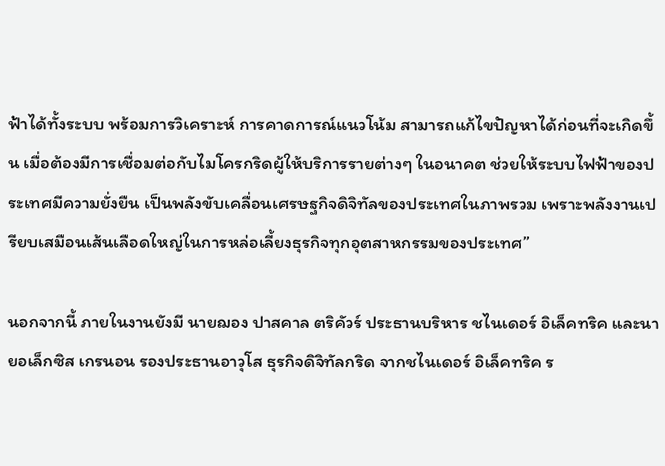ฟ้าได้ทั้งระบบ พร้อมการวิเคราะห์ การคาดการณ์แนวโน้ม สามารถแก้ไขปัญหาได้ก่อนที่จะเกิดขึ้น เมื่อต้องมีการเชื่อมต่อกับไมโครกริดผู้ให้บริการรายต่างๆ ในอนาคต ช่วยให้ระบบไฟฟ้าของประเทศมีความยั่งยืน เป็นพลังขับเคลื่อนเศรษฐกิจดิจิทัลของประเทศในภาพรวม เพราะพลังงานเปรียบเสมือนเส้นเลือดใหญ่ในการหล่อเลี้ยงธุรกิจทุกอุตสาหกรรมของประเทศ”

นอกจากนี้ ภายในงานยังมี นายฌอง ปาสคาล ตริคัวร์ ประธานบริหาร ชไนเดอร์ อิเล็คทริค และนายอเล็กซิส เกรนอน รองประธานอาวุโส ธุรกิจดิจิทัลกริด จากชไนเดอร์ อิเล็คทริค ร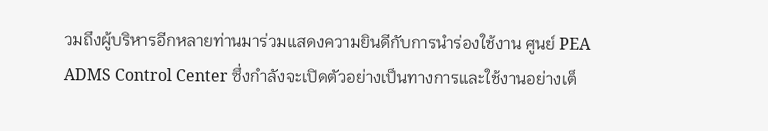วมถึงผู้บริหารอีกหลายท่านมาร่วมแสดงความยินดีกับการนำร่องใช้งาน ศูนย์ PEA ADMS Control Center ซึ่งกำลังจะเปิดตัวอย่างเป็นทางการและใช้งานอย่างเต็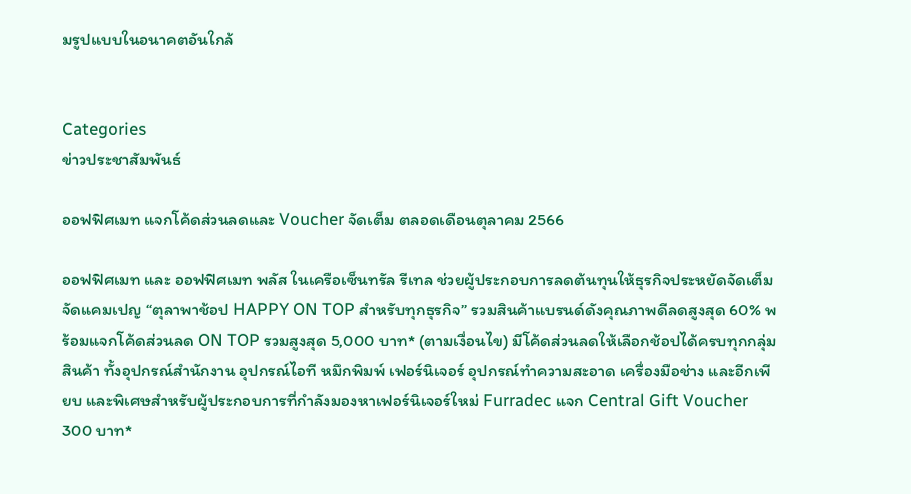มรูปแบบในอนาคตอันใกล้


Categories
ข่าวประชาสัมพันธ์

ออฟฟิศเมท แจกโค้ดส่วนลดและ Voucher จัดเต็ม ตลอดเดือนตุลาคม 2566

ออฟฟิศเมท และ ออฟฟิศเมท พลัส ในเครือเซ็นทรัล รีเทล ช่วยผู้ประกอบการลดต้นทุนให้ธุรกิจประหยัดจัดเต็ม จัดแคมเปญ “ตุลาพาช้อป HAPPY ON TOP สำหรับทุกธุรกิจ” รวมสินค้าแบรนด์ดังคุณภาพดีลดสูงสุด 60% พร้อมแจกโค้ดส่วนลด ON TOP รวมสูงสุด 5,000 บาท* (ตามเงื่อนไข) มีโค้ดส่วนลดให้เลือกช้อปได้ครบทุกกลุ่มสินค้า ทั้งอุปกรณ์สำนักงาน อุปกรณ์ไอที หมึกพิมพ์ เฟอร์นิเจอร์ อุปกรณ์ทำความสะอาด เครื่องมือช่าง และอีกเพียบ และพิเศษสำหรับผู้ประกอบการที่กำลังมองหาเฟอร์นิเจอร์ใหม่ Furradec แจก Central Gift Voucher 300 บาท*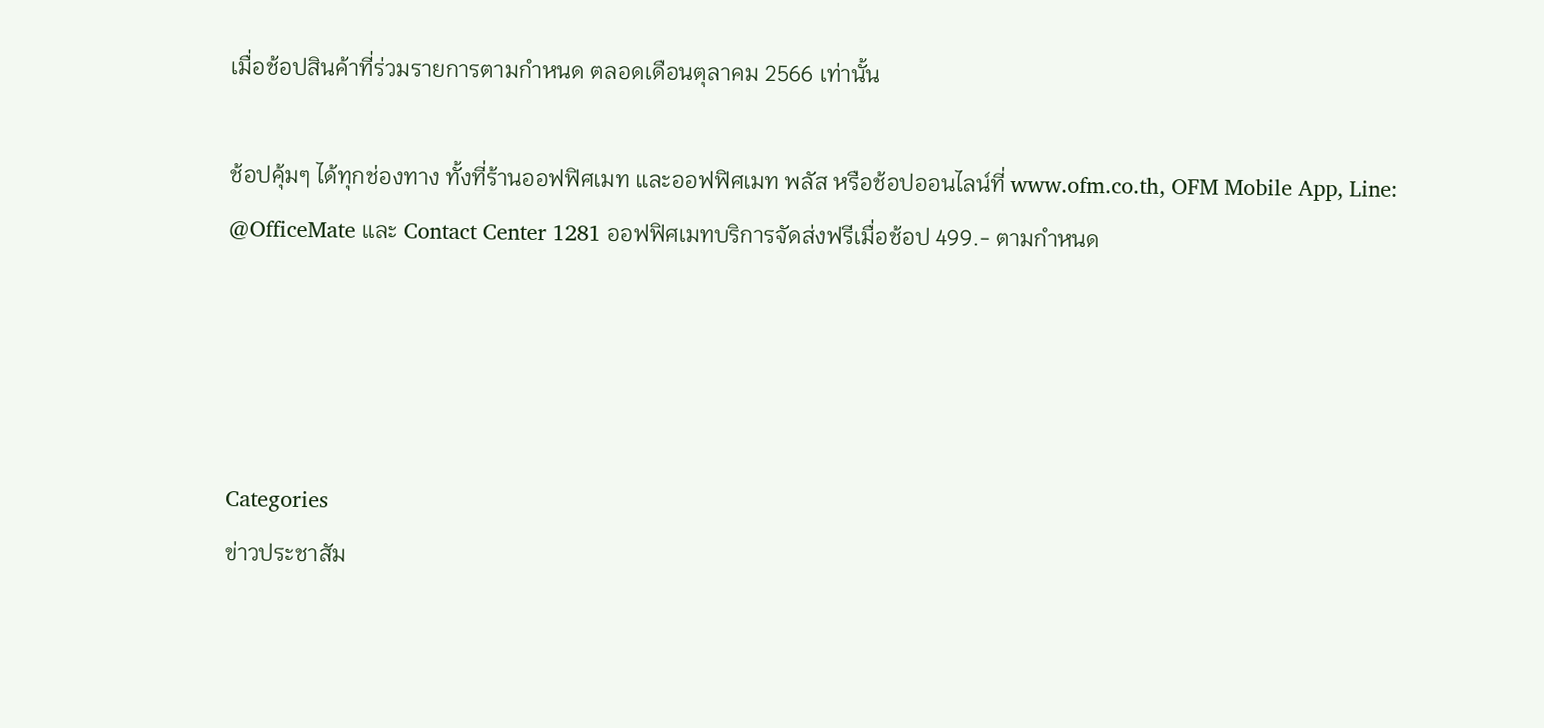เมื่อช้อปสินค้าที่ร่วมรายการตามกำหนด ตลอดเดือนตุลาคม 2566 เท่านั้น

ช้อปคุ้มๆ ได้ทุกช่องทาง ทั้งที่ร้านออฟฟิศเมท และออฟฟิศเมท พลัส หรือช้อปออนไลน์ที่ www.ofm.co.th, OFM Mobile App, Line: @OfficeMate และ Contact Center 1281 ออฟฟิศเมทบริการจัดส่งฟรีเมื่อช้อป 499.- ตามกำหนด




Categories
ข่าวประชาสัม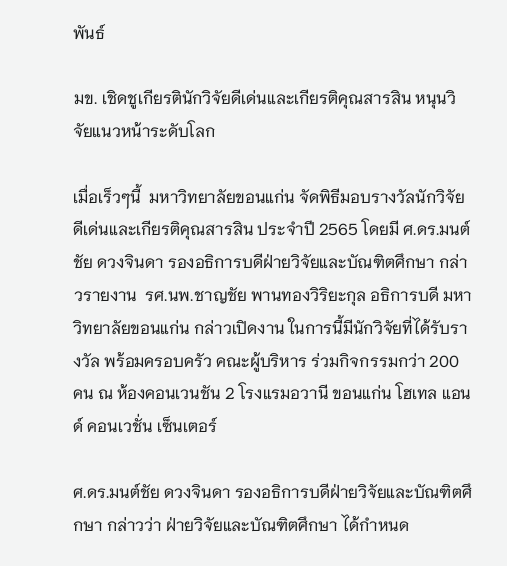พันธ์

มข. เชิดชูเกียรตินักวิจัยดีเด่นและเกียรติคุณสารสิน หนุนวิจัยแนวหน้าระดับโลก

เมื่อเร็วๆนี้  มหาวิทยาลัยขอนแก่น จัดพิธีมอบรางวัลนักวิจัยดีเด่นและเกียรติคุณสารสิน ประจำปี 2565 โดยมี ศ.ดร.มนต์ชัย ดวงจินดา รองอธิการบดีฝ่ายวิจัยและบัณฑิตศึกษา กล่าวรายงาน  รศ.นพ.ชาญชัย พานทองวิริยะกุล อธิการบดี มหาวิทยาลัยขอนแก่น กล่าวเปิดงาน ในการนี้มีนักวิจัยที่ได้รับรางวัล พร้อมครอบครัว คณะผู้บริหาร ร่วมกิจกรรมกว่า 200 คน ณ ห้องคอนเวนชัน 2 โรงแรมอวานี ขอนแก่น โฮเทล แอนด์ คอนเวชั่น เซ็นเตอร์

ศ.ดร.มนต์ชัย ดวงจินดา รองอธิการบดีฝ่ายวิจัยและบัณฑิตศึกษา กล่าวว่า ฝ่ายวิจัยและบัณฑิตศึกษา ได้กำหนด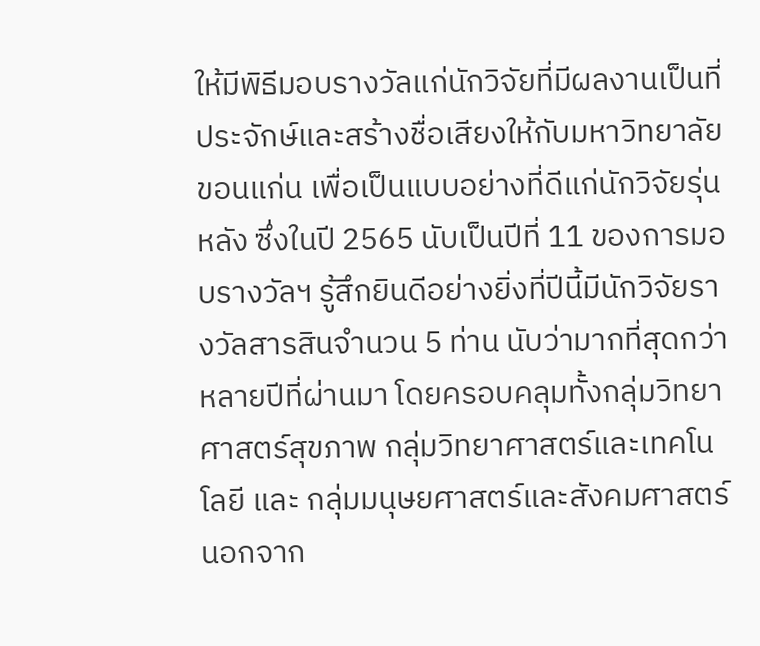ให้มีพิธีมอบรางวัลแก่นักวิจัยที่มีผลงานเป็นที่ประจักษ์และสร้างชื่อเสียงให้กับมหาวิทยาลัยขอนแก่น เพื่อเป็นแบบอย่างที่ดีแก่นักวิจัยรุ่นหลัง ซึ่งในปี 2565 นับเป็นปีที่ 11 ของการมอบรางวัลฯ รู้สึกยินดีอย่างยิ่งที่ปีนี้มีนักวิจัยรางวัลสารสินจำนวน 5 ท่าน นับว่ามากที่สุดกว่าหลายปีที่ผ่านมา โดยครอบคลุมทั้งกลุ่มวิทยาศาสตร์สุขภาพ กลุ่มวิทยาศาสตร์และเทคโนโลยี และ กลุ่มมนุษยศาสตร์และสังคมศาสตร์ นอกจาก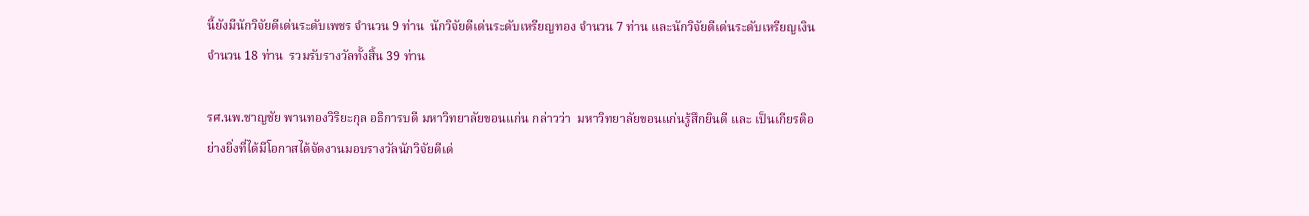นี้ยังมีนักวิจัยดีเด่นระดับเพชร จำนวน 9 ท่าน  นักวิจัยดีเด่นระดับเหรียญทอง จำนวน 7 ท่าน และนักวิจัยดีเด่นระดับเหรียญเงิน จำนวน 18 ท่าน  รวมรับรางวัลทั้งสิ้น 39 ท่าน

รศ.นพ.ชาญชัย พานทองวิริยะกุล อธิการบดี มหาวิทยาลัยขอนแก่น กล่าวว่า  มหาวิทยาลัยขอนแก่นรู้สึกยินดี และ เป็นเกียรติอย่างยิ่งที่ได้มีโอกาสได้จัดงานมอบรางวัลนักวิจัยดีเด่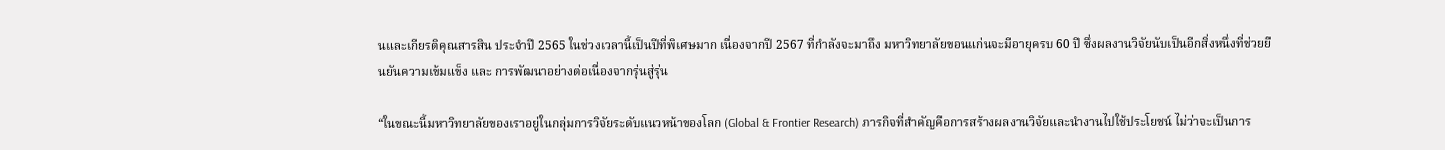นและเกียรติคุณสารสิน ประจำปี 2565 ในช่วงเวลานี้เป็นปีที่พิเศษมาก เนื่องจากปี 2567 ที่กำลังจะมาถึง มหาวิทยาลัยขอนแก่นจะมีอายุครบ 60 ปี ซึ่งผลงานวิจัยนับเป็นอีกสิ่งหนึ่งที่ช่วยยืนยันความเข้มแข็ง และ การพัฒนาอย่างต่อเนื่องจากรุ่นสู่รุ่น

“ในขณะนี้มหาวิทยาลัยของเราอยู่ในกลุ่มการวิจัยระดับแนวหน้าของโลก (Global & Frontier Research) ภารกิจที่สำคัญคือการสร้างผลงานวิจัยและนำงานไปใช้ประโยชน์ ไม่ว่าจะเป็นการ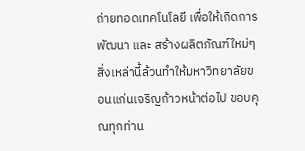ถ่ายทอดเทคโนโลยี เพื่อให้เกิดการพัฒนา และ สร้างผลิตภัณฑ์ใหม่ๆ สิ่งเหล่านี้ล้วนทำให้มหาวิทยาลัยขอนแก่นเจริญก้าวหน้าต่อไป ขอบคุณทุกท่าน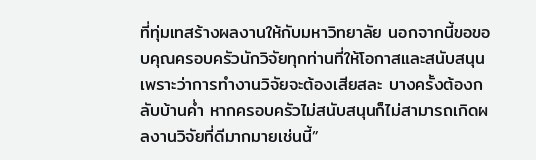ที่ทุ่มเทสร้างผลงานให้กับมหาวิทยาลัย นอกจากนี้ขอขอบคุณครอบครัวนักวิจัยทุกท่านที่ให้โอกาสและสนับสนุน เพราะว่าการทำงานวิจัยจะต้องเสียสละ บางครั้งต้องกลับบ้านค่ำ หากครอบครัวไม่สนับสนุนก็ไม่สามารถเกิดผลงานวิจัยที่ดีมากมายเช่นนี้”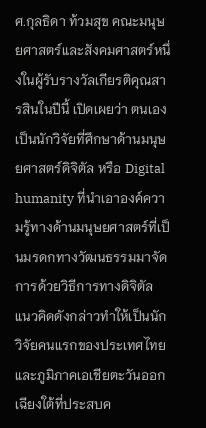ศ.กุลธิดา ท้วมสุข คณะมนุษยศาสตร์และสังคมศาสตร์หนึ่งในผู้รับรางวัลเกียรติคุณสารสินในปีนี้ เปิดเผยว่า ตนเองเป็นนักวิจัยที่ศึกษาด้านมนุษยศาสตร์ดิจิตัล หรือ Digital humanity ที่นำเอาองค์ความรู้ทางด้านมนุษยศาสตร์ที่เป็นมรดกทางวัฒนธรรมมาจัดการด้วยวิธีการทางดิจิตัล แนวคิดดังกล่าวทำให้เป็นนักวิจัยคนแรกของประเทศไทยและภูมิภาคเอเชียตะวันออกเฉียงใต้ที่ประสบค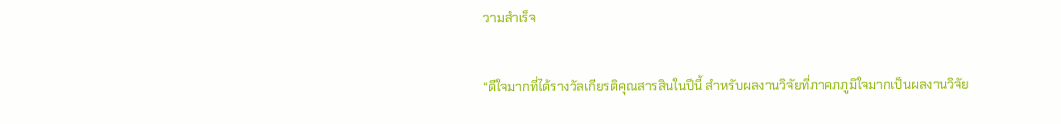วามสำเร็จ

“ดีใจมากที่ได้รางวัลเกียรติคุณสารสินในปีนี้ สำหรับผลงานวิจัยที่ภาคภภูมิใจมากเป็นผลงานวิจัย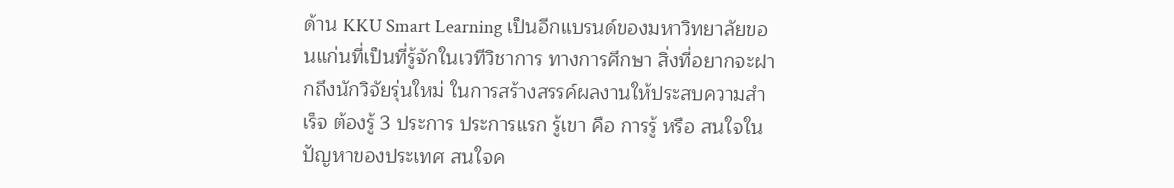ด้าน KKU Smart Learning เป็นอีกแบรนด์ของมหาวิทยาลัยขอนแก่นที่เป็นที่รู้จักในเวทีวิชาการ ทางการศึกษา สิ่งที่อยากจะฝากถึงนักวิจัยรุ่นใหม่ ในการสร้างสรรค์ผลงานให้ประสบความสำเร็จ ต้องรู้ 3 ประการ ประการแรก รู้เขา คือ การรู้ หรือ สนใจในปัญหาของประเทศ สนใจค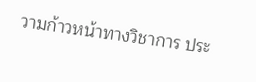วามก้าวหน้าทางวิชาการ ประ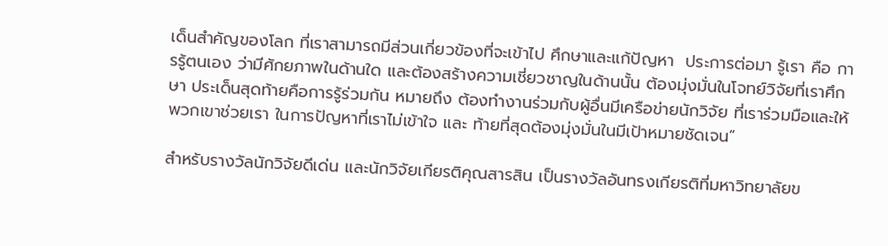เด็นสำคัญของโลก ที่เราสามารถมีส่วนเกี่ยวข้องที่จะเข้าไป ศึกษาและแก้ปัญหา  ประการต่อมา รู้เรา คือ การรู้ตนเอง ว่ามีศักยภาพในด้านใด และต้องสร้างความเชี่ยวชาญในด้านนั้น ต้องมุ่งมั่นในโจทย์วิจัยที่เราศึกษา ประเด็นสุดท้ายคือการรู้ร่วมกัน หมายถึง ต้องทำงานร่วมกับผู้อื่นมีเครือข่ายนักวิจัย ที่เราร่วมมือและให้พวกเขาช่วยเรา ในการปัญหาที่เราไม่เข้าใจ และ ท้ายที่สุดต้องมุ่งมั่นในมีเป้าหมายชัดเจน”

สำหรับรางวัลนักวิจัยดีเด่น และนักวิจัยเกียรติคุณสารสิน เป็นรางวัลอันทรงเกียรติที่มหาวิทยาลัยข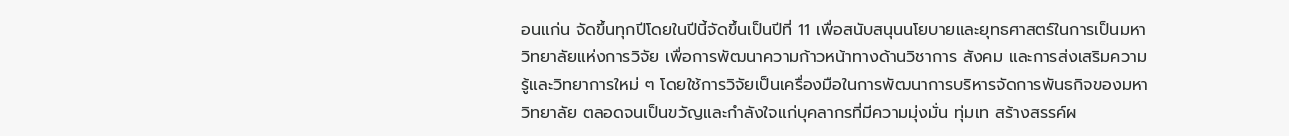อนแก่น จัดขึ้นทุกปีโดยในปีนี้จัดขึ้นเป็นปีที่ 11 เพื่อสนับสนุนนโยบายและยุทธศาสตร์ในการเป็นมหาวิทยาลัยแห่งการวิจัย เพื่อการพัฒนาความก้าวหน้าทางด้านวิชาการ สังคม และการส่งเสริมความรู้และวิทยาการใหม่ ๆ โดยใช้การวิจัยเป็นเครื่องมือในการพัฒนาการบริหารจัดการพันธกิจของมหาวิทยาลัย ตลอดจนเป็นขวัญและกำลังใจแก่บุคลากรที่มีความมุ่งมั่น ทุ่มเท สร้างสรรค์ผ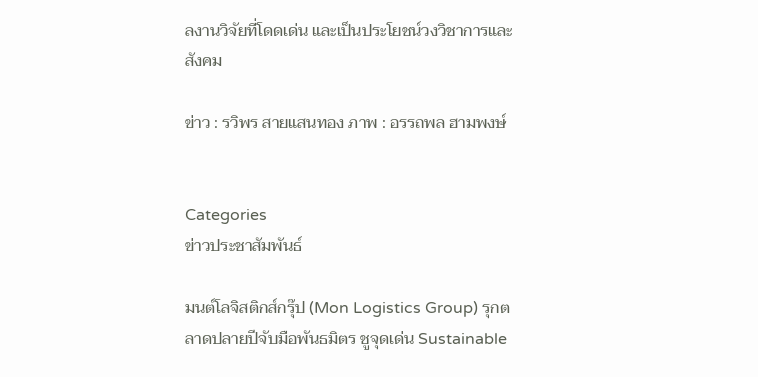ลงานวิจัยที่โดดเด่น และเป็นประโยชน์วงวิชาการและสังคม

ข่าว : รวิพร สายแสนทอง ภาพ : อรรถพล ฮามพงษ์


Categories
ข่าวประชาสัมพันธ์

มนต์โลจิสติกส์กรุ๊ป (Mon Logistics Group) รุกตลาดปลายปีจับมือพันธมิตร ชูจุดเด่น Sustainable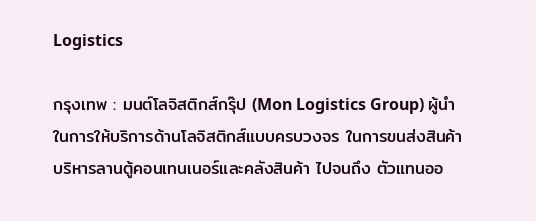Logistics

กรุงเทพ : มนต์โลจิสติกส์กรุ๊ป (Mon Logistics Group) ผู้นำในการให้บริการด้านโลจิสติกส์แบบครบวงจร ในการขนส่งสินค้า บริหารลานตู้คอนเทนเนอร์และคลังสินค้า ไปจนถึง ตัวแทนออ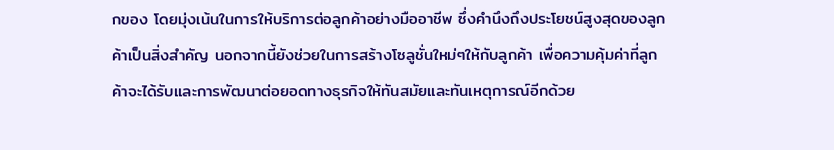กของ โดยมุ่งเน้นในการให้บริการต่อลูกค้าอย่างมืออาชีพ ซึ่งคำนึงถึงประโยชน์สูงสุดของลูกค้าเป็นสิ่งสำคัญ นอกจากนี้ยังช่วยในการสร้างโซลูชั่นใหม่ๆให้กับลูกค้า เพื่อความคุ้มค่าที่ลูกค้าจะได้รับและการพัฒนาต่อยอดทางธุรกิจให้ทันสมัยและทันเหตุการณ์อีกด้วย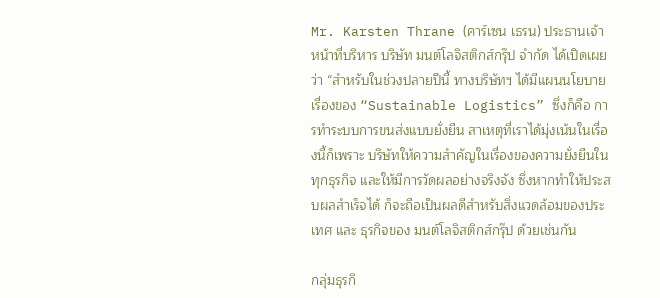Mr. Karsten Thrane (คาร์เซน เธรน) ประธานเจ้าหน้าที่บริหาร บริษัท มนต์โลจิสติกส์กรุ๊ป จำกัด ได้เปิดเผยว่า “สำหรับในช่วงปลายปีนี้ ทางบริษัทฯ ได้มีแผนนโยบาย เรื่องของ “Sustainable Logistics” ซึ่งก็คือ การทำระบบการขนส่งแบบยั่งยืน สาเหตุที่เราได้มุ่งเน้นในเรื่องนี้ก็เพราะ บริษัทให้ความสำคัญในเรื่องของความยั่งยืนในทุกธุรกิจ และให้มีการวัดผลอย่างจริงจัง ซึ่งหากทำให้ประสบผลสำเร็จได้ ก็จะถือเป็นผลดีสำหรับสิ่งแวดล้อมของประเทศ และ ธุรกิจของ มนต์โลจิสติกส์กรุ๊ป ด้วยเช่นกัน

กลุ่มธุรกิ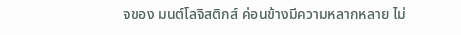จของ มนต์โลจิสติกส์ ค่อนข้างมีความหลากหลาย ไม่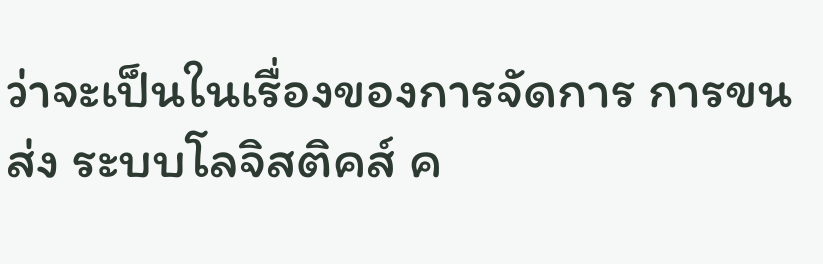ว่าจะเป็นในเรื่องของการจัดการ การขนส่ง ระบบโลจิสติคส์ ค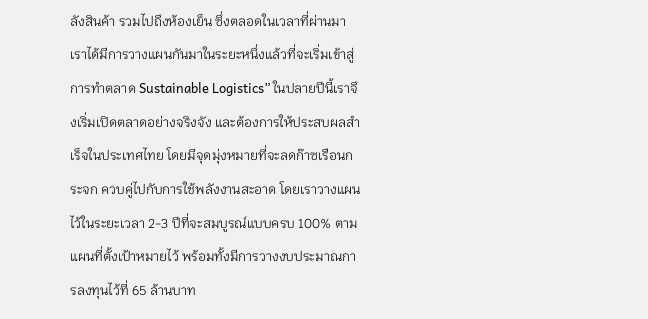ลังสินค้า รวมไปถึงห้องเย็น ซึ่งตลอดในเวลาที่ผ่านมาเราได้มีการวางแผนกันมาในระยะหนึ่งแล้วที่จะเริ่มเข้าสู่การทำตลาด Sustainable Logistics” ในปลายปีนี้เราจึงเริ่มเปิดตลาดอย่างจริงจัง และต้องการให้ประสบผลสำเร็จในประเทศไทย โดยมีจุดมุ่งหมายที่จะลดก๊าซเรือนกระจก ควบคู่ไปกับการใช้พลังงานสะอาด โดยเราวางแผนไว้ในระยะเวลา 2-3 ปีที่จะสมบูรณ์แบบครบ 100% ตามแผนที่ตั้งเป้าหมายไว้ พร้อมทั้งมีการวางงบประมาณการลงทุนไว้ที่ 65 ล้านบาท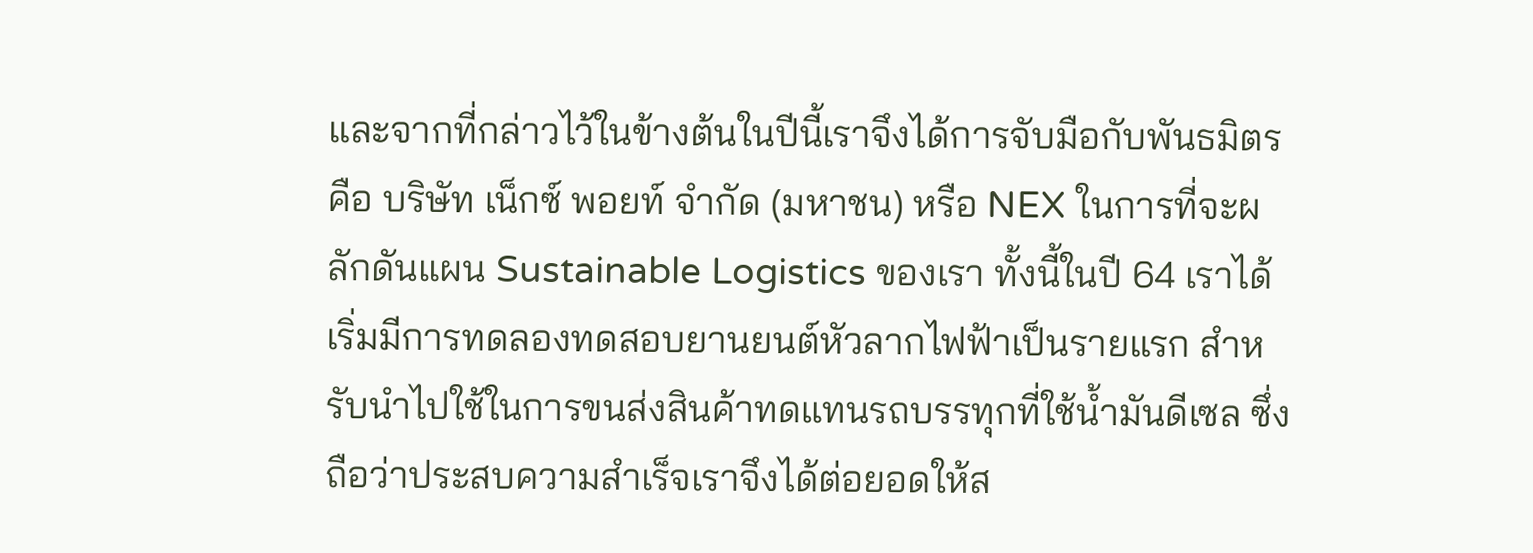และจากที่กล่าวไว้ในข้างต้นในปีนี้เราจึงได้การจับมือกับพันธมิตร คือ บริษัท เน็กซ์ พอยท์ จำกัด (มหาชน) หรือ NEX ในการที่จะผลักดันแผน Sustainable Logistics ของเรา ทั้งนี้ในปี 64 เราได้เริ่มมีการทดลองทดสอบยานยนต์หัวลากไฟฟ้าเป็นรายแรก สำหรับนำไปใช้ในการขนส่งสินค้าทดแทนรถบรรทุกที่ใช้น้ำมันดีเซล ซึ่งถือว่าประสบความสำเร็จเราจึงได้ต่อยอดให้ส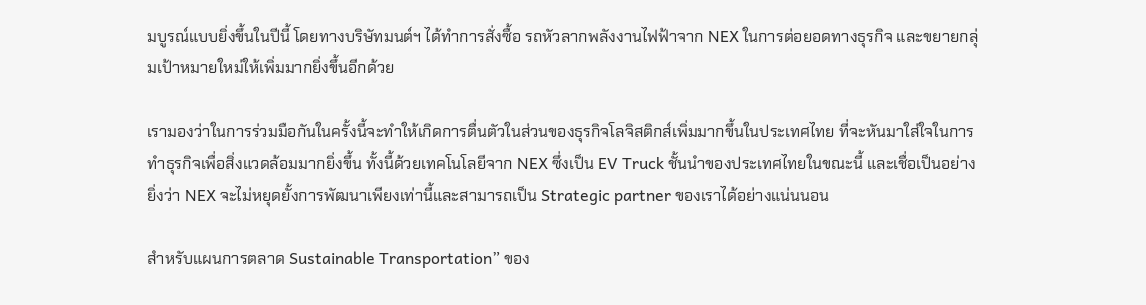มบูรณ์แบบยิ่งขึ้นในปีนี้ โดยทางบริษัทมนต์ฯ ได้ทำการสั่งซื้อ รถหัวลากพลังงานไฟฟ้าจาก NEX ในการต่อยอดทางธุรกิจ และขยายกลุ่มเป้าหมายใหม่ให้เพิ่มมากยิ่งขึ้นอีกด้วย

เรามองว่าในการร่วมมือกันในครั้งนี้จะทำให้เกิดการตื่นตัวในส่วนของธุรกิจโลจิสติกส์เพิ่มมากขึ้นในประเทศไทย ที่จะหันมาใส่ใจในการทำธุรกิจเพื่อสิ่งแวดล้อมมากยิ่งขึ้น ทั้งนี้ด้วยเทคโนโลยีจาก NEX ซึ่งเป็น EV Truck ชั้นนำของประเทศไทยในขณะนี้ และเชื่อเป็นอย่างยิ่งว่า NEX จะไม่หยุดยั้งการพัฒนาเพียงเท่านี้และสามารถเป็น Strategic partner ของเราได้อย่างแน่นนอน

สำหรับแผนการตลาด Sustainable Transportation” ของ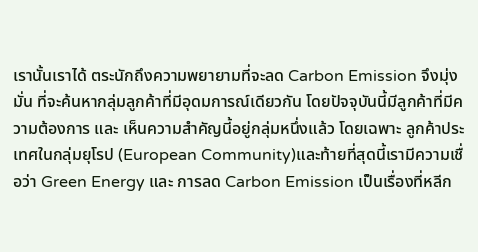เรานั้นเราได้ ตระนักถึงความพยายามที่จะลด Carbon Emission จึงมุ่งมั่น ที่จะค้นหากลุ่มลูกค้าที่มีอุดมการณ์เดียวกัน โดยปัจจุบันนี้มีลูกค้าที่มีความต้องการ และ เห็นความสำคัญนี้อยู่กลุ่มหนึ่งแล้ว โดยเฉพาะ ลูกค้าประเทศในกลุ่มยุโรป (European Community)และท้ายที่สุดนี้เรามีความเชื่อว่า Green Energy และ การลด Carbon Emission เป็นเรื่องที่หลีก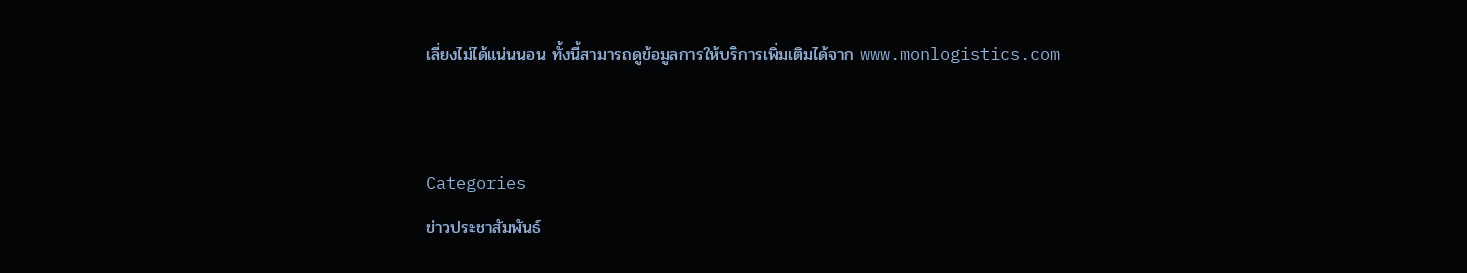เลี่ยงไม่ได้แน่นนอน ทั้งนี้สามารถดูข้อมูลการให้บริการเพิ่มเติมได้จาก www.monlogistics.com


Categories
ข่าวประชาสัมพันธ์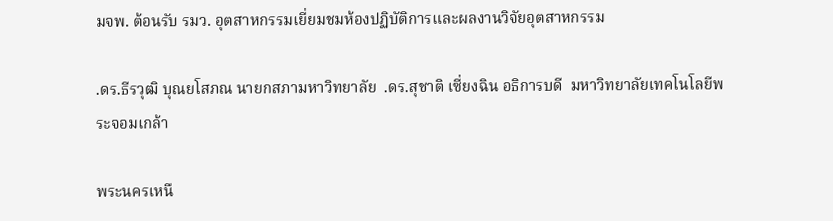มจพ. ต้อนรับ รมว. อุตสาหกรรมเยี่ยมชมห้องปฏิบัติการและผลงานวิจัยอุตสาหกรรม

.ดร.ธีรวุฒิ บุณยโสภณ นายกสภามหาวิทยาลัย  .ดร.สุชาติ เซี่ยงฉิน อธิการบดี  มหาวิทยาลัยเทคโนโลยีพระจอมเกล้า

พระนครเหนื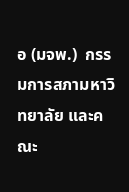อ (มจพ.)  กรรมการสภามหาวิทยาลัย และคณะ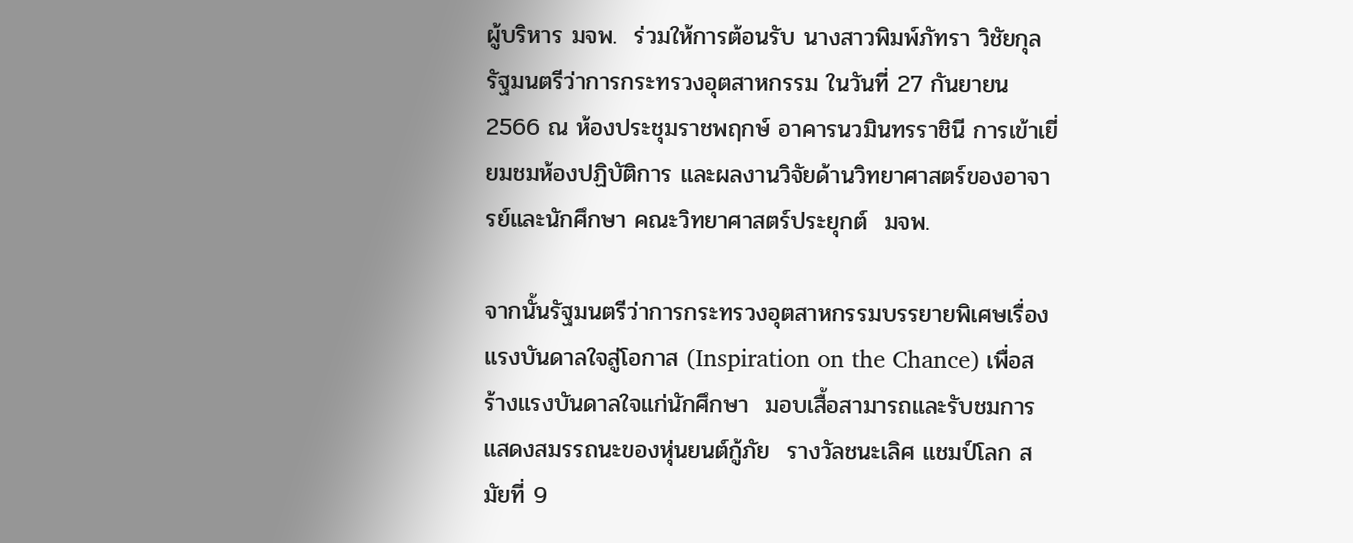ผู้บริหาร มจพ.  ร่วมให้การต้อนรับ นางสาวพิมพ์ภัทรา วิชัยกุล รัฐมนตรีว่าการกระทรวงอุตสาหกรรม ในวันที่ 27 กันยายน 2566 ณ ห้องประชุมราชพฤกษ์ อาคารนวมินทรราชินี การเข้าเยี่ยมชมห้องปฏิบัติการ และผลงานวิจัยด้านวิทยาศาสตร์ของอาจารย์และนักศึกษา คณะวิทยาศาสตร์ประยุกต์  มจพ.

จากนั้นรัฐมนตรีว่าการกระทรวงอุตสาหกรรมบรรยายพิเศษเรื่องแรงบันดาลใจสู่โอกาส (Inspiration on the Chance) เพื่อสร้างแรงบันดาลใจแก่นักศึกษา  มอบเสื้อสามารถและรับชมการแสดงสมรรถนะของหุ่นยนต์กู้ภัย  รางวัลชนะเลิศ แชมป์โลก สมัยที่ 9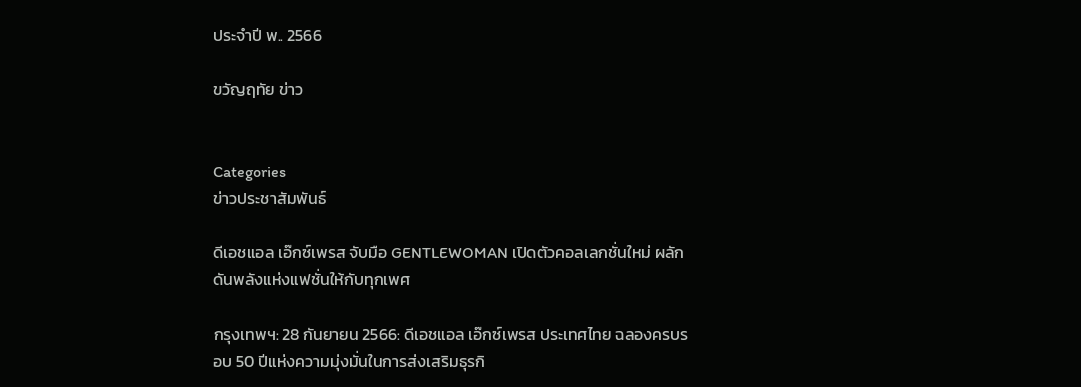ประจำปี พ.. 2566

ขวัญฤทัย ข่าว


Categories
ข่าวประชาสัมพันธ์

ดีเอชแอล เอ๊กซ์เพรส จับมือ GENTLEWOMAN เปิดตัวคอลเลกชั่นใหม่ ผลักดันพลังแห่งแฟชั่นให้กับทุกเพศ

กรุงเทพฯ: 28 กันยายน 2566: ดีเอชแอล เอ๊กซ์เพรส ประเทศไทย ฉลองครบรอบ 50 ปีแห่งความมุ่งมั่นในการส่งเสริมธุรกิ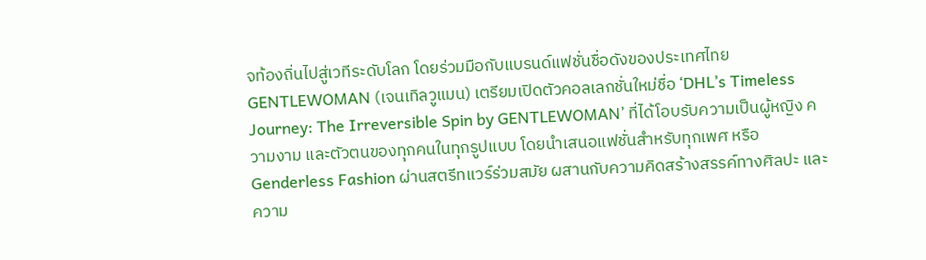จท้องถิ่นไปสู่เวทีระดับโลก โดยร่วมมือกับแบรนด์แฟชั่นชื่อดังของประเทศไทย GENTLEWOMAN (เจนเทิลวูแมน) เตรียมเปิดตัวคอลเลกชั่นใหม่ชื่อ ‘DHL’s Timeless Journey: The Irreversible Spin by GENTLEWOMAN’ ที่ได้โอบรับความเป็นผู้หญิง ความงาม และตัวตนของทุกคนในทุกรูปแบบ โดยนำเสนอแฟชั่นสำหรับทุกเพศ หรือ Genderless Fashion ผ่านสตรีทแวร์ร่วมสมัย ผสานกับความคิดสร้างสรรค์ทางศิลปะ และความ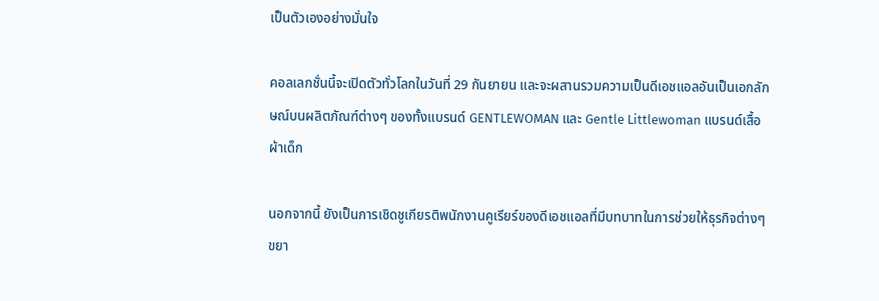เป็นตัวเองอย่างมั่นใจ

คอลเลกชั่นนี้จะเปิดตัวทั่วโลกในวันที่ 29 กันยายน และจะผสานรวมความเป็นดีเอชแอลอันเป็นเอกลักษณ์บนผลิตภัณฑ์ต่างๆ ของทั้งแบรนด์ GENTLEWOMAN และ Gentle Littlewoman แบรนด์เสื้อผ้าเด็ก

นอกจากนี้ ยังเป็นการเชิดชูเกียรติพนักงานคูเรียร์ของดีเอชแอลที่มีบทบาทในการช่วยให้ธุรกิจต่างๆ ขยา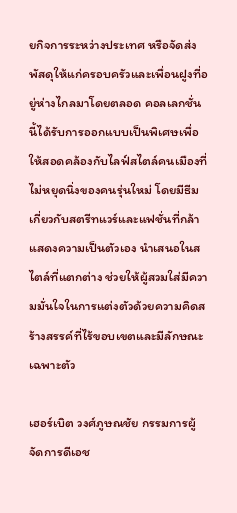ยกิจการระหว่างประเทศ หรือจัดส่งพัสดุให้แก่ครอบครัวและเพื่อนฝูงที่อยู่ห่างไกลมาโดยตลอด คอลเลกชั่นนี้ได้รับการออกแบบเป็นพิเศษเพื่อให้สอดคล้องกับไลฟ์สไตล์คนเมืองที่ไม่หยุดนิ่งของคนรุ่นใหม่ โดยมีธีมเกี่ยวกับสตรีทแวร์และแฟชั่นที่กล้าแสดงความเป็นตัวเอง นำเสนอในสไตล์ที่แตกต่าง ช่วยให้ผู้สวมใส่มีความมั่นใจในการแต่งตัวด้วยความคิดสร้างสรรค์ที่ไร้ขอบเขตและมีลักษณะเฉพาะตัว

เฮอร์เบิต วงศ์ภูษณชัย กรรมการผู้จัดการดีเอช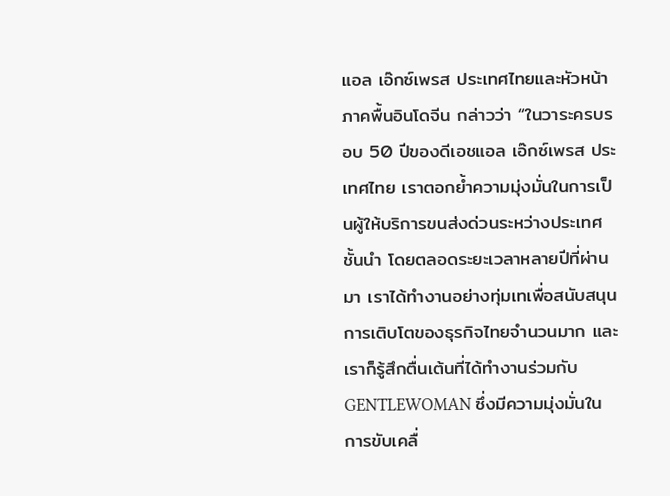แอล เอ๊กซ์เพรส ประเทศไทยและหัวหน้าภาคพื้นอินโดจีน กล่าวว่า “ในวาระครบรอบ 50 ปีของดีเอชแอล เอ๊กซ์เพรส ประเทศไทย เราตอกย้ำความมุ่งมั่นในการเป็นผู้ให้บริการขนส่งด่วนระหว่างประเทศชั้นนำ โดยตลอดระยะเวลาหลายปีที่ผ่านมา เราได้ทำงานอย่างทุ่มเทเพื่อสนับสนุนการเติบโตของธุรกิจไทยจำนวนมาก และเราก็รู้สึกตื่นเต้นที่ได้ทำงานร่วมกับ GENTLEWOMAN ซึ่งมีความมุ่งมั่นในการขับเคลื่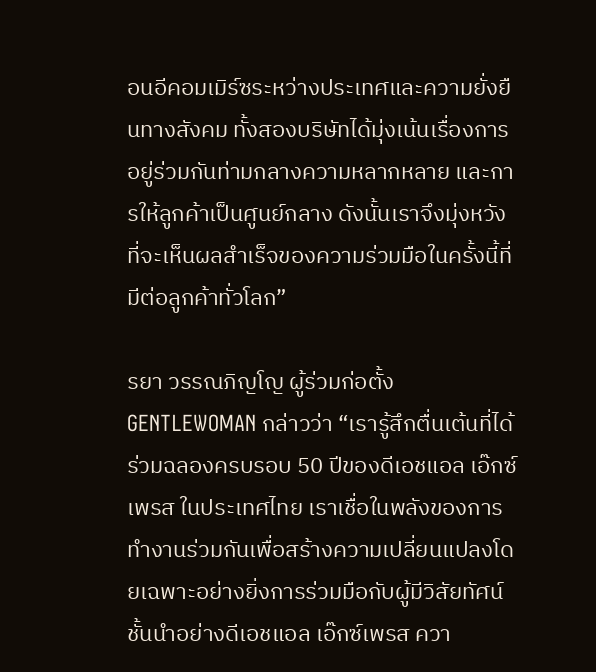อนอีคอมเมิร์ซระหว่างประเทศและความยั่งยืนทางสังคม ทั้งสองบริษัทได้มุ่งเน้นเรื่องการอยู่ร่วมกันท่ามกลางความหลากหลาย และการให้ลูกค้าเป็นศูนย์กลาง ดังนั้นเราจึงมุ่งหวังที่จะเห็นผลสำเร็จของความร่วมมือในครั้งนี้ที่มีต่อลูกค้าทั่วโลก”

รยา วรรณภิญโญ ผู้ร่วมก่อตั้ง GENTLEWOMAN กล่าวว่า “เรารู้สึกตื่นเต้นที่ได้ร่วมฉลองครบรอบ 50 ปีของดีเอชแอล เอ๊กซ์เพรส ในประเทศไทย เราเชื่อในพลังของการทำงานร่วมกันเพื่อสร้างความเปลี่ยนแปลงโดยเฉพาะอย่างยิ่งการร่วมมือกับผู้มีวิสัยทัศน์ชั้นนำอย่างดีเอชแอล เอ๊กซ์เพรส ควา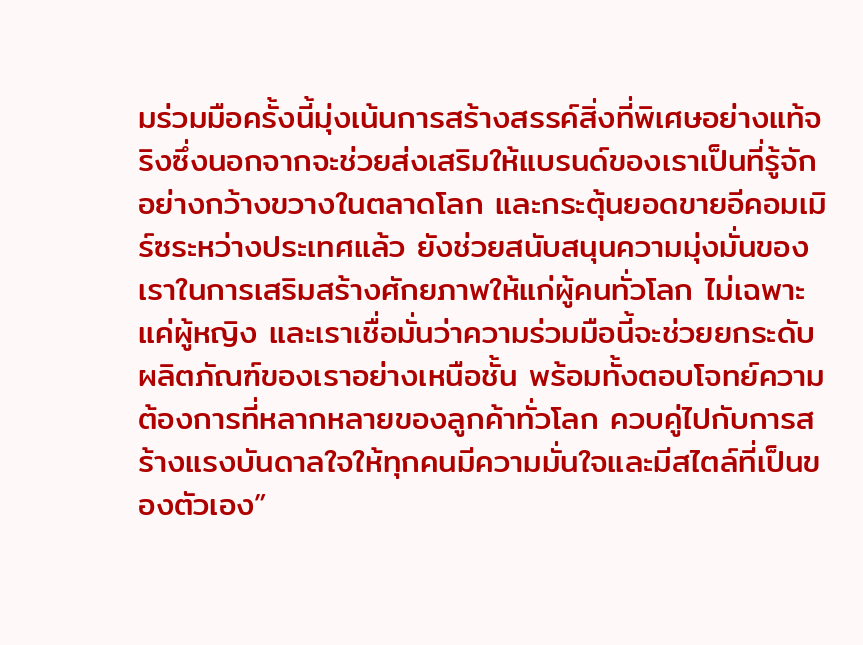มร่วมมือครั้งนี้มุ่งเน้นการสร้างสรรค์สิ่งที่พิเศษอย่างแท้จริงซึ่งนอกจากจะช่วยส่งเสริมให้แบรนด์ของเราเป็นที่รู้จักอย่างกว้างขวางในตลาดโลก และกระตุ้นยอดขายอีคอมเมิร์ซระหว่างประเทศแล้ว ยังช่วยสนับสนุนความมุ่งมั่นของเราในการเสริมสร้างศักยภาพให้แก่ผู้คนทั่วโลก ไม่เฉพาะแค่ผู้หญิง และเราเชื่อมั่นว่าความร่วมมือนี้จะช่วยยกระดับผลิตภัณฑ์ของเราอย่างเหนือชั้น พร้อมทั้งตอบโจทย์ความต้องการที่หลากหลายของลูกค้าทั่วโลก ควบคู่ไปกับการสร้างแรงบันดาลใจให้ทุกคนมีความมั่นใจและมีสไตล์ที่เป็นของตัวเอง”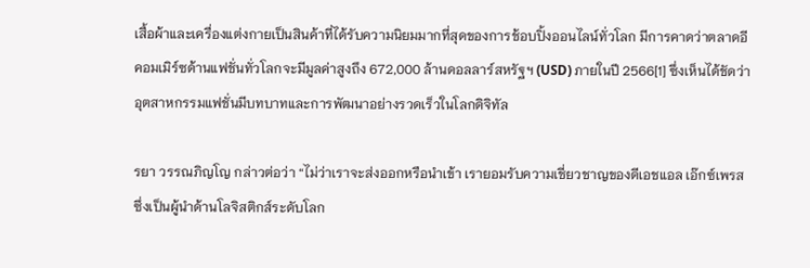เสื้อผ้าและเครื่องแต่งกายเป็นสินค้าที่ได้รับความนิยมมากที่สุดของการช้อบปิ้งออนไลน์ทั่วโลก มีการคาดว่าตลาดอีคอมเมิร์ซด้านแฟชั่นทั่วโลกจะมีมูลค่าสูงถึง 672,000 ล้านดอลลาร์สหรัฐฯ (USD) ภายในปี 2566[1] ซึ่งเห็นได้ชัดว่าอุตสาหกรรมแฟชั่นมีบทบาทและการพัฒนาอย่างรวดเร็วในโลกดิจิทัล

รยา วรรณภิญโญ กล่าวต่อว่า “ไม่ว่าเราจะส่งออกหรือนำเข้า เรายอมรับความเชี่ยวชาญของดีเอชแอล เอ๊กซ์เพรส ซึ่งเป็นผู้นำด้านโลจิสติกส์ระดับโลก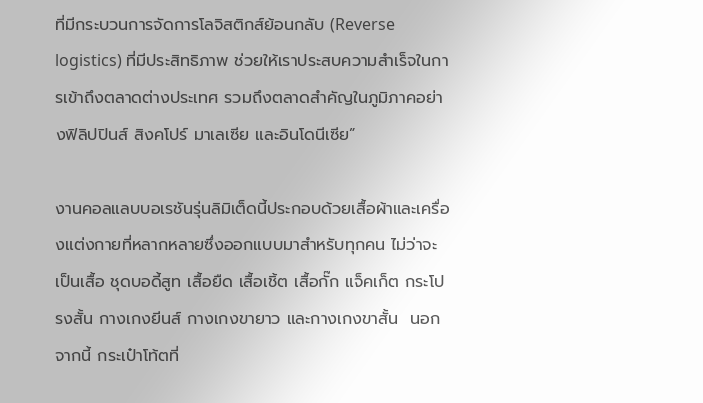ที่มีกระบวนการจัดการโลจิสติกส์ย้อนกลับ (Reverse logistics) ที่มีประสิทธิภาพ ช่วยให้เราประสบความสำเร็จในการเข้าถึงตลาดต่างประเทศ รวมถึงตลาดสำคัญในภูมิภาคอย่างฟิลิปปินส์ สิงคโปร์ มาเลเซีย และอินโดนีเซีย”

งานคอลแลบบอเรชันรุ่นลิมิเต็ดนี้ประกอบด้วยเสื้อผ้าและเครื่องแต่งกายที่หลากหลายซึ่งออกแบบมาสำหรับทุกคน ไม่ว่าจะเป็นเสื้อ ชุดบอดี้สูท เสื้อยืด เสื้อเชิ้ต เสื้อกั๊ก แจ็คเก็ต กระโปรงสั้น กางเกงยีนส์ กางเกงขายาว และกางเกงขาสั้น  นอกจากนี้ กระเป๋าโท้ตที่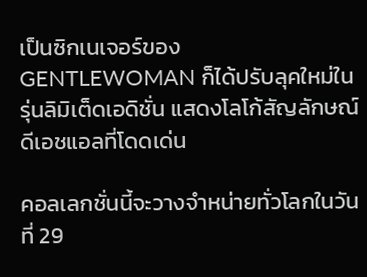เป็นซิกเนเจอร์ของ GENTLEWOMAN ก็ได้ปรับลุคใหม่ในรุ่นลิมิเต็ดเอดิชั่น แสดงโลโก้สัญลักษณ์ดีเอชแอลที่โดดเด่น

คอลเลกชั่นนี้จะวางจำหน่ายทั่วโลกในวันที่ 29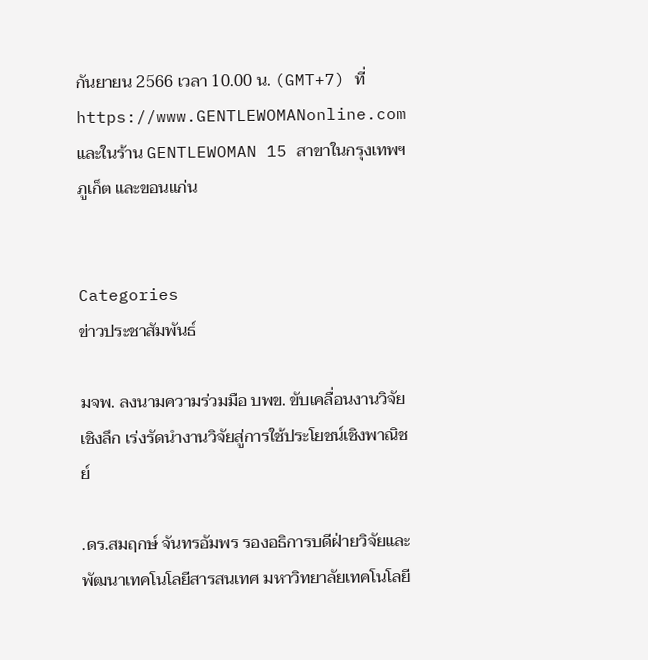กันยายน 2566 เวลา 10.00 น. (GMT+7) ที่ https://www.GENTLEWOMANonline.com และในร้าน GENTLEWOMAN 15 สาขาในกรุงเทพฯ ภูเก็ต และขอนแก่น


Categories
ข่าวประชาสัมพันธ์

มจพ. ลงนามความร่วมมือ บพข. ขับเคลื่อนงานวิจัยเชิงลึก เร่งรัดนำงานวิจัยสู่การใช้ประโยชน์เชิงพาณิชย์

.ดร.สมฤกษ์ จันทรอัมพร รองอธิการบดีฝ่ายวิจัยและพัฒนาเทคโนโลยีสารสนเทศ มหาวิทยาลัยเทคโนโลยี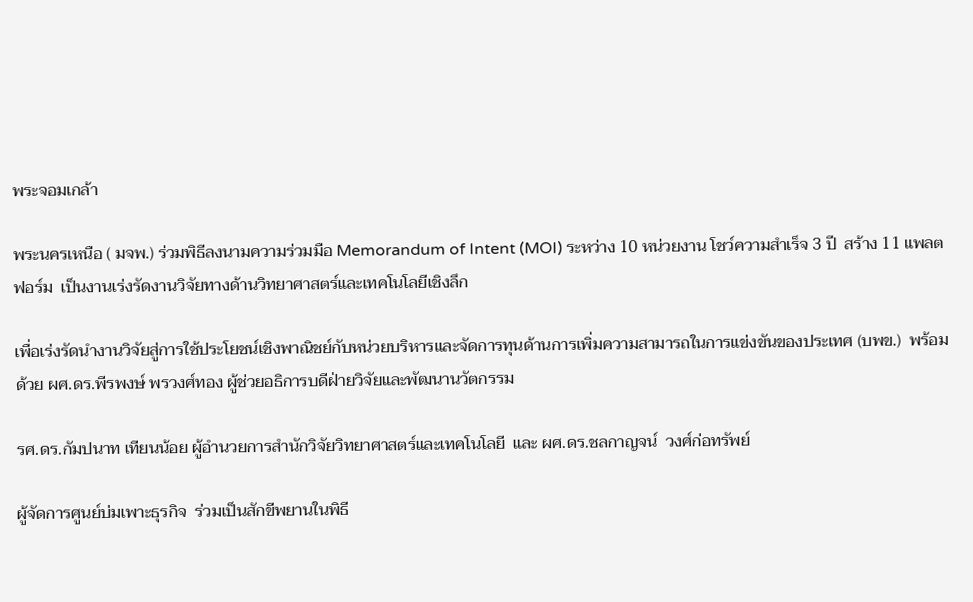พระจอมเกล้า

พระนครเหนือ ( มจพ.) ร่วมพิธีลงนามความร่วมมือ Memorandum of Intent (MOI) ระหว่าง 10 หน่วยงาน โชว์ความสำเร็จ 3 ปี  สร้าง 11 แพลตฟอร์ม  เป็นงานเร่งรัดงานวิจัยทางด้านวิทยาศาสตร์และเทคโนโลยีเชิงลึก

เพื่อเร่งรัดนำงานวิจัยสู่การใช้ประโยชน์เชิงพาณิชย์กับหน่วยบริหารและจัดการทุนด้านการเพิ่มความสามารถในการแข่งขันของประเทศ (บพข.)  พร้อมด้วย ผศ.ดร.พีรพงษ์ พรวงศ์ทอง ผู้ช่วยอธิการบดีฝ่ายวิจัยและพัฒนานวัตกรรม

รศ.ดร.กัมปนาท เทียนน้อย ผู้อำนวยการสำนักวิจัยวิทยาศาสตร์และเทคโนโลยี  และ ผศ.ดร.ชลกาญจน์  วงศ์ก่อทรัพย์

ผู้จัดการศูนย์บ่มเพาะธุรกิจ  ร่วมเป็นสักขีพยานในพิธี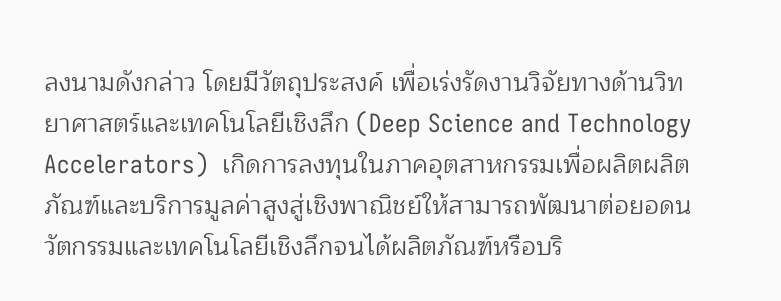ลงนามดังกล่าว โดยมีวัตถุประสงค์ เพื่อเร่งรัดงานวิจัยทางด้านวิทยาศาสตร์และเทคโนโลยีเชิงลึก (Deep Science and Technology Accelerators)  เกิดการลงทุนในภาคอุตสาหกรรมเพื่อผลิตผลิตภัณฑ์และบริการมูลค่าสูงสู่เชิงพาณิชย์ให้สามารถพัฒนาต่อยอดนวัตกรรมและเทคโนโลยีเชิงลึกจนได้ผลิตภัณฑ์หรือบริ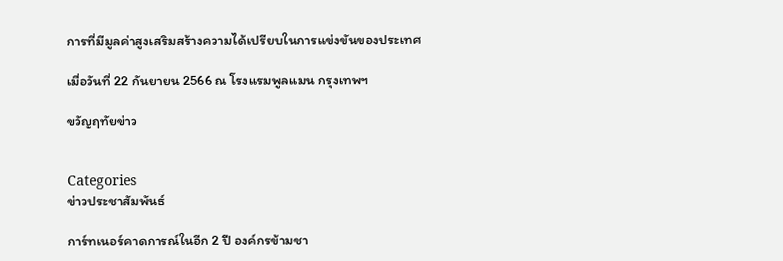การที่มีมูลค่าสูงเสริมสร้างความได้เปรียบในการแข่งขันของประเทศ

เมื่อวันที่ 22 กันยายน 2566 ณ โรงแรมพูลแมน กรุงเทพฯ

ขวัญฤทัยข่าว


Categories
ข่าวประชาสัมพันธ์

การ์ทเนอร์คาดการณ์ในอีก 2 ปี องค์กรข้ามชา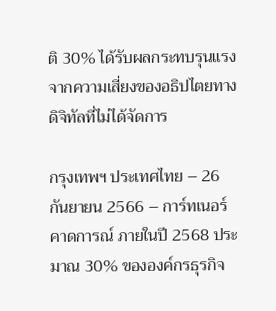ติ 30% ได้รับผลกระทบรุนแรงจากความเสี่ยงของอธิปไตยทางดิจิทัลที่ไม่ได้จัดการ

กรุงเทพฯ ประเทศไทย – 26 กันยายน 2566 – การ์ทเนอร์คาดการณ์ ภายในปี 2568 ประมาณ 30% ขององค์กรธุรกิจ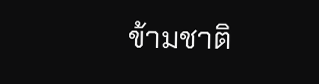ข้ามชาติ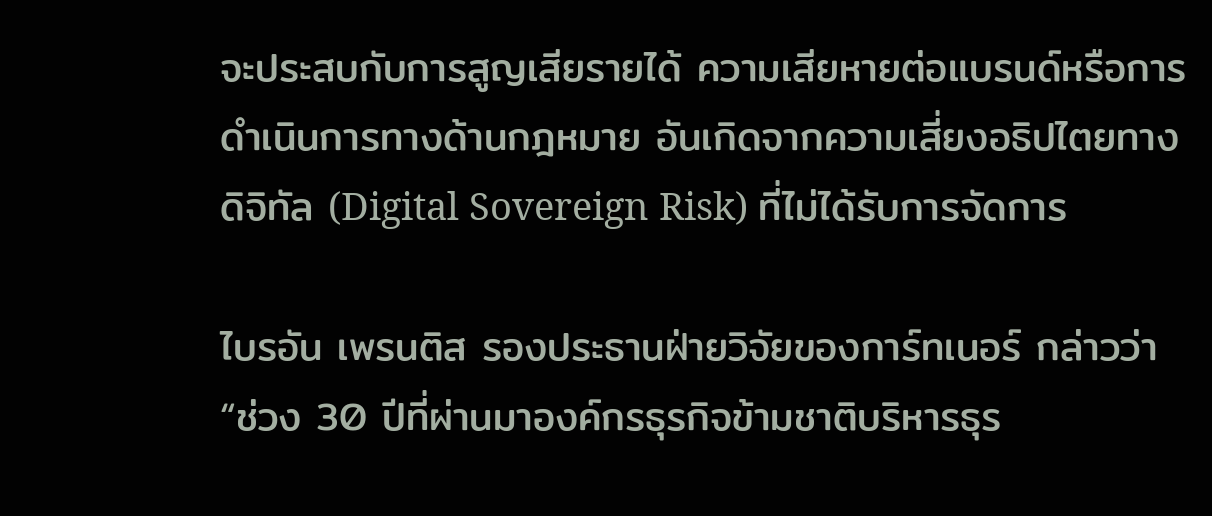จะประสบกับการสูญเสียรายได้ ความเสียหายต่อแบรนด์หรือการดำเนินการทางด้านกฎหมาย อันเกิดจากความเสี่ยงอธิปไตยทางดิจิทัล (Digital Sovereign Risk) ที่ไม่ได้รับการจัดการ

ไบรอัน เพรนติส รองประธานฝ่ายวิจัยของการ์ทเนอร์ กล่าวว่า “ช่วง 30 ปีที่ผ่านมาองค์กรธุรกิจข้ามชาติบริหารธุร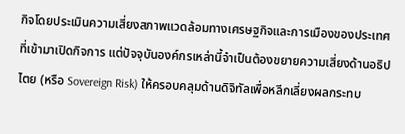กิจโดยประเมินความเสี่ยงสภาพแวดล้อมทางเศรษฐกิจและการเมืองของประเทศที่เข้ามาเปิดกิจการ แต่ปัจจุบันองค์กรเหล่านี้จำเป็นต้องขยายความเสี่ยงด้านอธิปไตย (หรือ Sovereign Risk) ให้ครอบคลุมด้านดิจิทัลเพื่อหลีกเลี่ยงผลกระทบ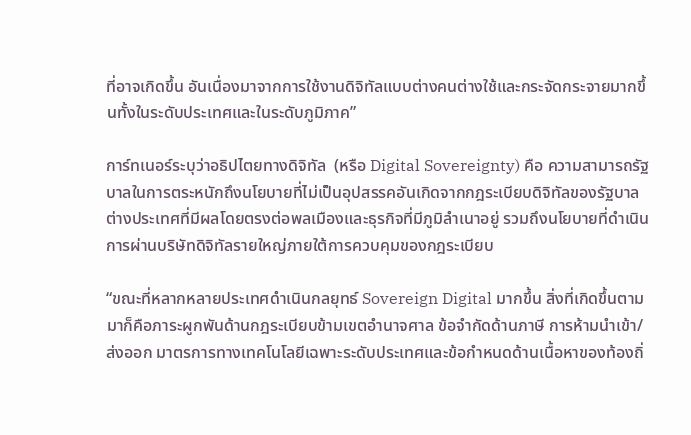ที่อาจเกิดขึ้น อันเนื่องมาจากการใช้งานดิจิทัลแบบต่างคนต่างใช้และกระจัดกระจายมากขึ้นทั้งในระดับประเทศและในระดับภูมิภาค”

การ์ทเนอร์ระบุว่าอธิปไตยทางดิจิทัล  (หรือ Digital Sovereignty) คือ ความสามารถรัฐบาลในการตระหนักถึงนโยบายที่ไม่เป็นอุปสรรคอันเกิดจากกฎระเบียบดิจิทัลของรัฐบาลต่างประเทศที่มีผลโดยตรงต่อพลเมืองและธุรกิจที่มีภูมิลำเนาอยู่ รวมถึงนโยบายที่ดำเนินการผ่านบริษัทดิจิทัลรายใหญ่ภายใต้การควบคุมของกฎระเบียบ

“ขณะที่หลากหลายประเทศดำเนินกลยุทธ์ Sovereign Digital มากขึ้น สิ่งที่เกิดขึ้นตามมาก็คือภาระผูกพันด้านกฎระเบียบข้ามเขตอำนาจศาล ข้อจำกัดด้านภาษี การห้ามนำเข้า/ส่งออก มาตรการทางเทคโนโลยีเฉพาะระดับประเทศและข้อกำหนดด้านเนื้อหาของท้องถิ่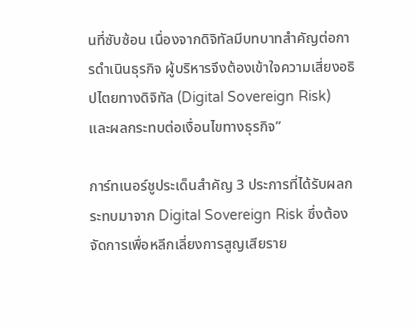นที่ซับซ้อน เนื่องจากดิจิทัลมีบทบาทสำคัญต่อการดำเนินธุรกิจ ผู้บริหารจึงต้องเข้าใจความเสี่ยงอธิปไตยทางดิจิทัล (Digital Sovereign Risk) และผลกระทบต่อเงื่อนไขทางธุรกิจ”

การ์ทเนอร์ชูประเด็นสำคัญ 3 ประการที่ได้รับผลกระทบมาจาก Digital Sovereign Risk ซึ่งต้องจัดการเพื่อหลีกเลี่ยงการสูญเสียราย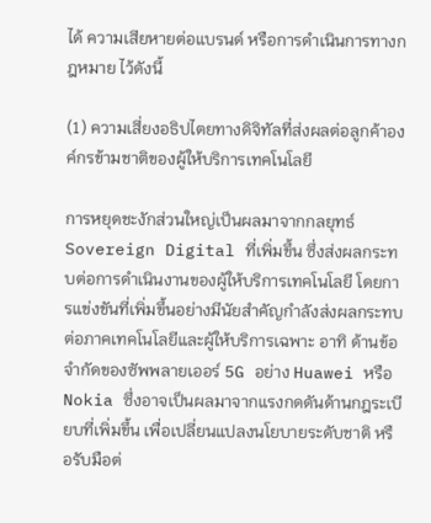ได้ ความเสียหายต่อแบรนด์ หรือการดำเนินการทางกฎหมาย ไว้ดังนี้

(1) ความเสี่ยงอธิปไตยทางดิจิทัลที่ส่งผลต่อลูกค้าองค์กรข้ามชาติของผู้ให้บริการเทคโนโลยี

การหยุดชะงักส่วนใหญ่เป็นผลมาจากกลยุทธ์ Sovereign Digital ที่เพิ่มขึ้น ซึ่งส่งผลกระทบต่อการดำเนินงานของผู้ให้บริการเทคโนโลยี โดยการแข่งขันที่เพิ่มขึ้นอย่างมีนัยสำคัญกำลังส่งผลกระทบต่อภาคเทคโนโลยีและผู้ให้บริการเฉพาะ อาทิ ด้านข้อจำกัดของซัพพลายเออร์ 5G อย่าง Huawei หรือ Nokia ซึ่งอาจเป็นผลมาจากแรงกดดันด้านกฎระเบียบที่เพิ่มขึ้น เพื่อเปลี่ยนแปลงนโยบายระดับชาติ หรือรับมือต่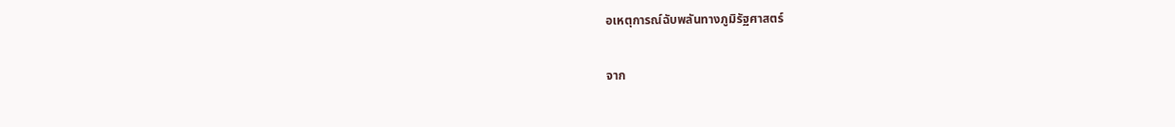อเหตุการณ์ฉับพลันทางภูมิรัฐศาสตร์

จาก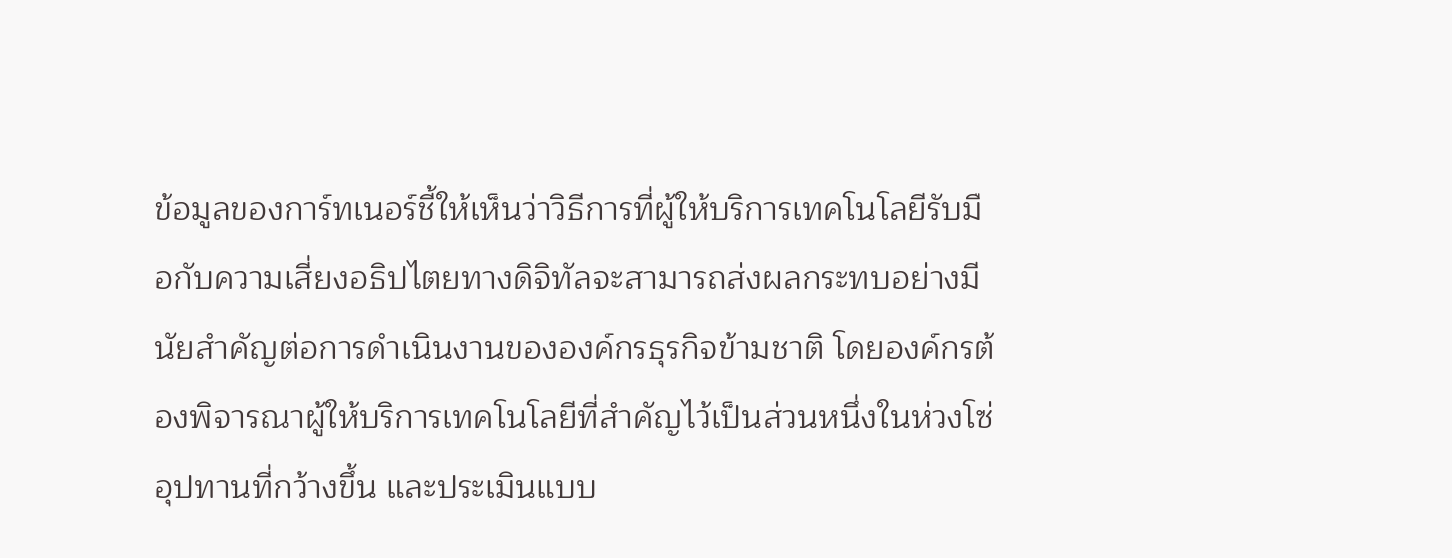ข้อมูลของการ์ทเนอร์ชี้ให้เห็นว่าวิธีการที่ผู้ให้บริการเทคโนโลยีรับมือกับความเสี่ยงอธิปไตยทางดิจิทัลจะสามารถส่งผลกระทบอย่างมีนัยสำคัญต่อการดำเนินงานขององค์กรธุรกิจข้ามชาติ โดยองค์กรต้องพิจารณาผู้ให้บริการเทคโนโลยีที่สำคัญไว้เป็นส่วนหนึ่งในห่วงโซ่อุปทานที่กว้างขึ้น และประเมินแบบ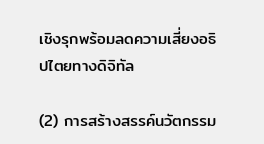เชิงรุกพร้อมลดความเสี่ยงอธิปไตยทางดิจิทัล

(2) การสร้างสรรค์นวัตกรรม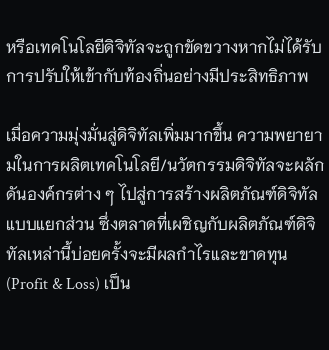หรือเทคโนโลยีดิจิทัลจะถูกขัดขวางหากไม่ได้รับการปรับให้เข้ากับท้องถิ่นอย่างมีประสิทธิภาพ

เมื่อความมุ่งมั่นสู่ดิจิทัลเพิ่มมากขึ้น ความพยายามในการผลิตเทคโนโลยี/นวัตกรรมดิจิทัลจะผลักดันองค์กรต่าง ๆ ไปสู่การสร้างผลิตภัณฑ์ดิจิทัลแบบแยกส่วน ซึ่งตลาดที่เผชิญกับผลิตภัณฑ์ดิจิทัลเหล่านี้บ่อยครั้งจะมีผลกำไรและขาดทุน (Profit & Loss) เป็น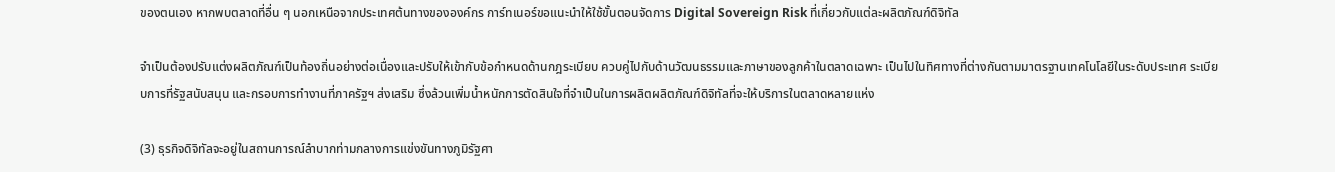ของตนเอง หากพบตลาดที่อื่น ๆ นอกเหนือจากประเทศต้นทางขององค์กร การ์ทเนอร์ขอแนะนำให้ใช้ขั้นตอนจัดการ Digital Sovereign Risk ที่เกี่ยวกับแต่ละผลิตภัณฑ์ดิจิทัล

จำเป็นต้องปรับแต่งผลิตภัณฑ์เป็นท้องถิ่นอย่างต่อเนื่องและปรับให้เข้ากับข้อกำหนดด้านกฎระเบียบ ควบคู่ไปกับด้านวัฒนธรรมและภาษาของลูกค้าในตลาดเฉพาะ เป็นไปในทิศทางที่ต่างกันตามมาตรฐานเทคโนโลยีในระดับประเทศ ระเบียบการที่รัฐสนับสนุน และกรอบการทำงานที่ภาครัฐฯ ส่งเสริม ซึ่งล้วนเพิ่มน้ำหนักการตัดสินใจที่จำเป็นในการผลิตผลิตภัณฑ์ดิจิทัลที่จะให้บริการในตลาดหลายแห่ง

(3) ธุรกิจดิจิทัลจะอยู่ในสถานการณ์ลำบากท่ามกลางการแข่งขันทางภูมิรัฐศา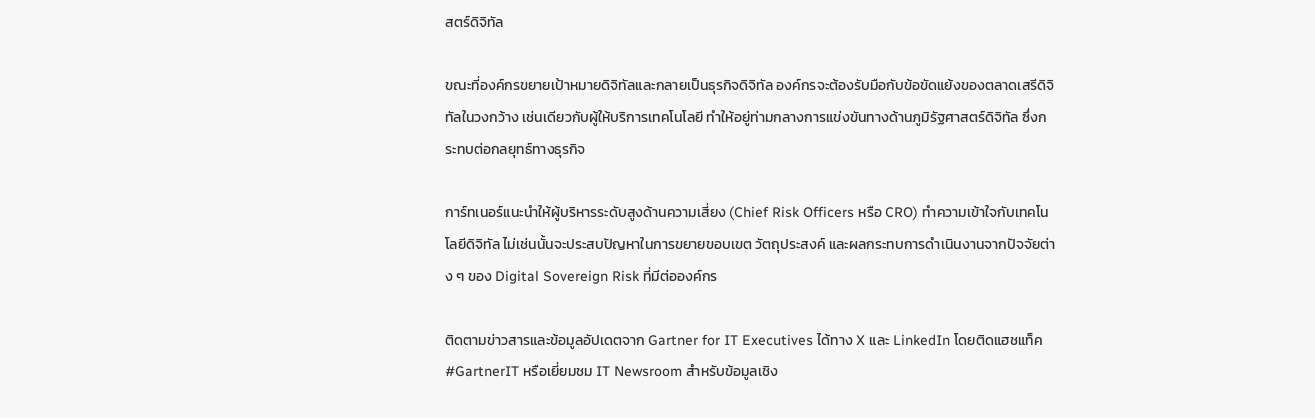สตร์ดิจิทัล

ขณะที่องค์กรขยายเป้าหมายดิจิทัลและกลายเป็นธุรกิจดิจิทัล องค์กรจะต้องรับมือกับข้อขัดแย้งของตลาดเสรีดิจิทัลในวงกว้าง เช่นเดียวกับผู้ให้บริการเทคโนโลยี ทำให้อยู่ท่ามกลางการแข่งขันทางด้านภูมิรัฐศาสตร์ดิจิทัล ซึ่งกระทบต่อกลยุทธ์ทางธุรกิจ

การ์ทเนอร์แนะนำให้ผู้บริหารระดับสูงด้านความเสี่ยง (Chief Risk Officers หรือ CRO) ทำความเข้าใจกับเทคโนโลยีดิจิทัล ไม่เช่นนั้นจะประสบปัญหาในการขยายขอบเขต วัตถุประสงค์ และผลกระทบการดำเนินงานจากปัจจัยต่าง ๆ ของ Digital Sovereign Risk ที่มีต่อองค์กร

ติดตามข่าวสารและข้อมูลอัปเดตจาก Gartner for IT Executives ได้ทาง X และ LinkedIn โดยติดแฮชแท็ค #GartnerIT หรือเยี่ยมชม IT Newsroom สำหรับข้อมูลเชิง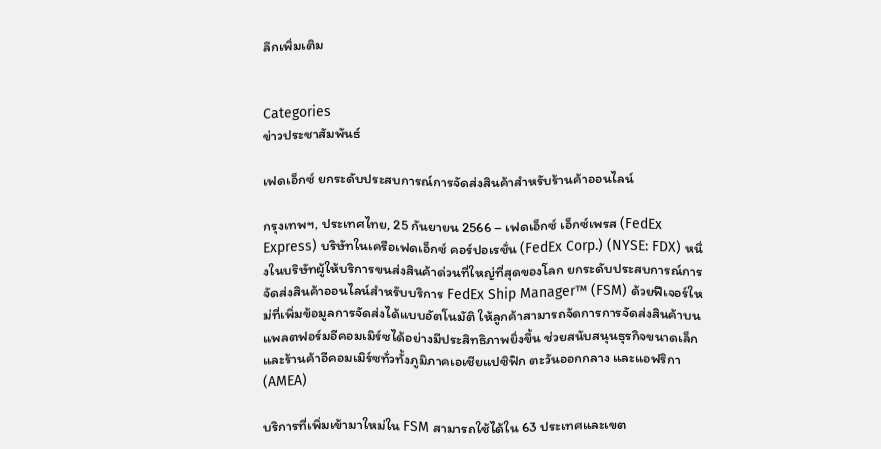ลึกเพิ่มเติม


Categories
ข่าวประชาสัมพันธ์

เฟดเอ็กซ์ ยกระดับประสบการณ์การจัดส่งสินค้าสำหรับร้านค้าออนไลน์

กรุงเทพฯ, ประเทศไทย, 25 กันยายน 2566 – เฟดเอ็กซ์ เอ็กซ์เพรส (FedEx Express) บริษัทในเครือเฟดเอ็กซ์ คอร์ปอเรชั่น (FedEx Corp.) (NYSE: FDX) หนึ่งในบริษัทผู้ให้บริการขนส่งสินค้าด่วนที่ใหญ่ที่สุดของโลก ยกระดับประสบการณ์การจัดส่งสินค้าออนไลน์สำหรับบริการ FedEx Ship Manager™ (FSM) ด้วยฟีเจอร์ใหม่ที่เพิ่มข้อมูลการจัดส่งได้แบบอัตโนมัติ ให้ลูกค้าสามารถจัดการการจัดส่งสินค้าบนแพลตฟอร์มอีคอมเมิร์ซได้อย่างมีประสิทธิภาพยิ่งขึ้น ช่วยสนับสนุนธุรกิจขนาดเล็กและร้านค้าอีคอมเมิร์ซทั่วทั้งภูมิภาคเอเชียแปซิฟิก ตะวันออกกลาง และแอฟริกา (AMEA)

บริการที่เพิ่มเข้ามาใหม่ใน FSM สามารถใช้ได้ใน 63 ประเทศและเขต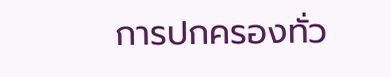การปกครองทั่ว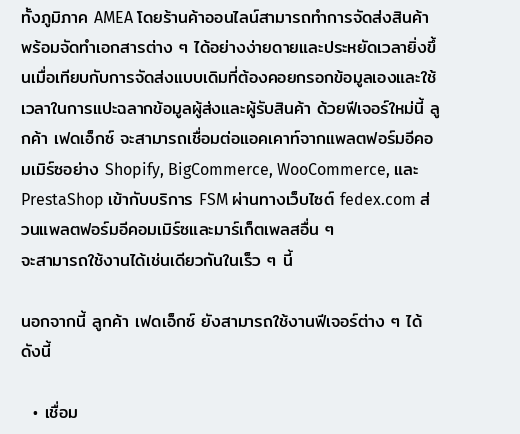ทั้งภูมิภาค AMEA โดยร้านค้าออนไลน์สามารถทำการจัดส่งสินค้าพร้อมจัดทำเอกสารต่าง ๆ ได้อย่างง่ายดายและประหยัดเวลายิ่งขึ้นเมื่อเทียบกับการจัดส่งแบบเดิมที่ต้องคอยกรอกข้อมูลเองและใช้เวลาในการแปะฉลากข้อมูลผู้ส่งและผู้รับสินค้า ด้วยฟีเจอร์ใหม่นี้ ลูกค้า เฟดเอ็กซ์ จะสามารถเชื่อมต่อแอคเคาท์จากแพลตฟอร์มอีคอมเมิร์ซอย่าง Shopify, BigCommerce, WooCommerce, และ PrestaShop เข้ากับบริการ FSM ผ่านทางเว็บไซต์ fedex.com ส่วนแพลตฟอร์มอีคอมเมิร์ซและมาร์เก็ตเพลสอื่น ๆ
จะสามารถใช้งานได้เช่นเดียวกันในเร็ว ๆ นี้

นอกจากนี้ ลูกค้า เฟดเอ็กซ์ ยังสามารถใช้งานฟีเจอร์ต่าง ๆ ได้ดังนี้

  • เชื่อม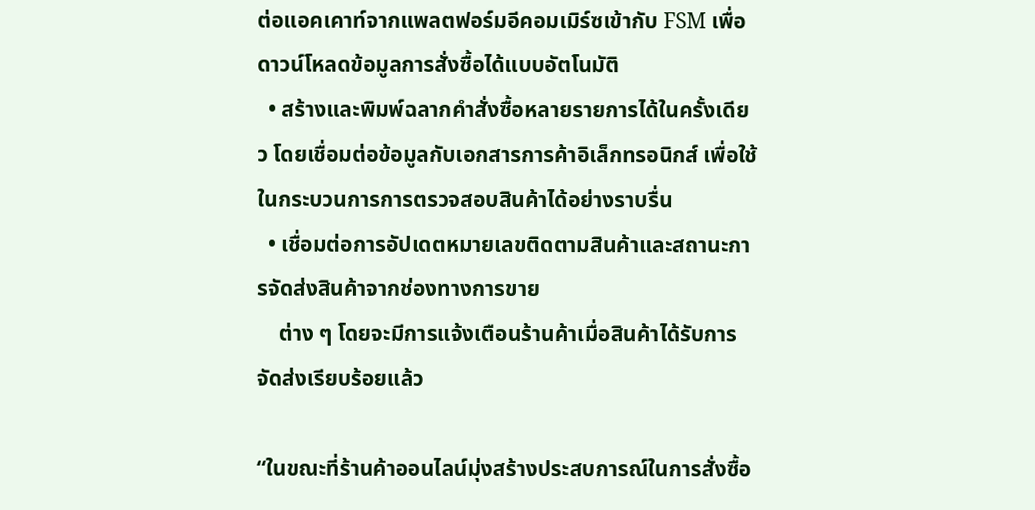ต่อแอคเคาท์จากแพลตฟอร์มอีคอมเมิร์ซเข้ากับ FSM เพื่อดาวน์โหลดข้อมูลการสั่งซื้อได้แบบอัตโนมัติ
  • สร้างและพิมพ์ฉลากคำสั่งซื้อหลายรายการได้ในครั้งเดียว โดยเชื่อมต่อข้อมูลกับเอกสารการค้าอิเล็กทรอนิกส์ เพื่อใช้ในกระบวนการการตรวจสอบสินค้าได้อย่างราบรื่น
  • เชื่อมต่อการอัปเดตหมายเลขติดตามสินค้าและสถานะการจัดส่งสินค้าจากช่องทางการขาย
    ต่าง ๆ โดยจะมีการแจ้งเตือนร้านค้าเมื่อสินค้าได้รับการจัดส่งเรียบร้อยแล้ว

“ในขณะที่ร้านค้าออนไลน์มุ่งสร้างประสบการณ์ในการสั่งซื้อ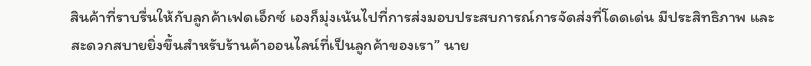สินค้าที่ราบรื่นให้กับลูกค้าเฟดเอ็กซ์ เองก็มุ่งเน้นไปที่การส่งมอบประสบการณ์การจัดส่งที่โดดเด่น มีประสิทธิภาพ และสะดวกสบายยิ่งขึ้นสำหรับร้านค้าออนไลน์ที่เป็นลูกค้าของเรา” นาย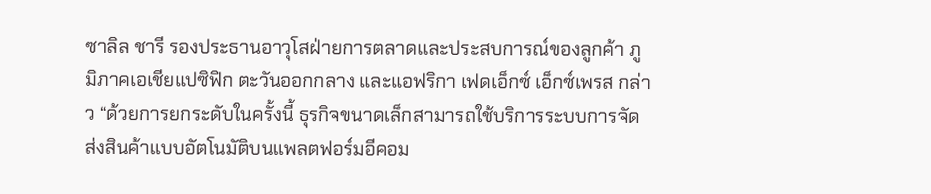ซาลิล ชารี รองประธานอาวุโสฝ่ายการตลาดและประสบการณ์ของลูกค้า ภูมิภาคเอเชียแปซิฟิก ตะวันออกกลาง และแอฟริกา เฟดเอ็กซ์ เอ็กซ์เพรส กล่าว “ด้วยการยกระดับในครั้งนี้ ธุรกิจขนาดเล็กสามารถใช้บริการระบบการจัดส่งสินค้าแบบอัตโนมัติบนแพลตฟอร์มอีคอม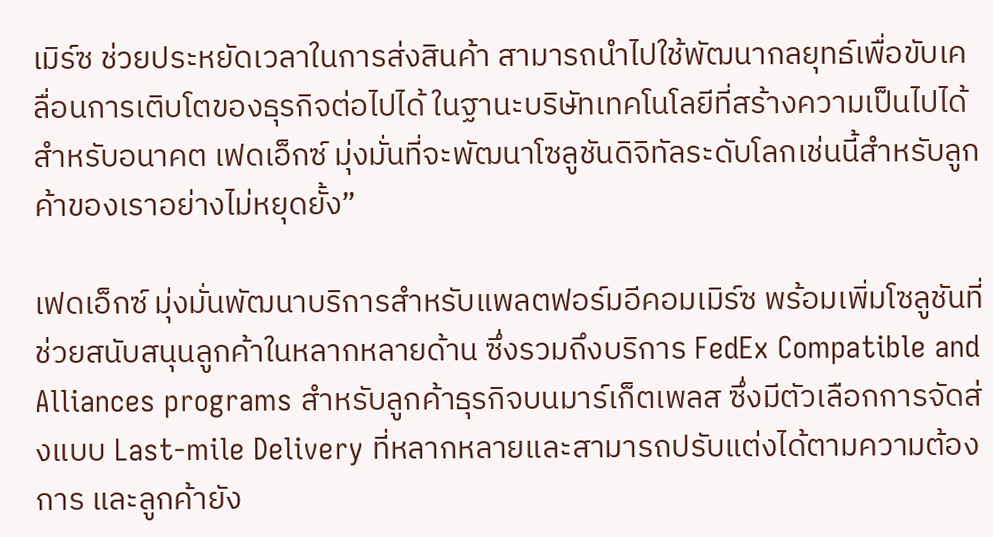เมิร์ซ ช่วยประหยัดเวลาในการส่งสินค้า สามารถนำไปใช้พัฒนากลยุทธ์เพื่อขับเคลื่อนการเติบโตของธุรกิจต่อไปได้ ในฐานะบริษัทเทคโนโลยีที่สร้างความเป็นไปได้สำหรับอนาคต เฟดเอ็กซ์ มุ่งมั่นที่จะพัฒนาโซลูชันดิจิทัลระดับโลกเช่นนี้สำหรับลูกค้าของเราอย่างไม่หยุดยั้ง”

เฟดเอ็กซ์ มุ่งมั่นพัฒนาบริการสำหรับแพลตฟอร์มอีคอมเมิร์ซ พร้อมเพิ่มโซลูชันที่ช่วยสนับสนุนลูกค้าในหลากหลายด้าน ซึ่งรวมถึงบริการ FedEx Compatible and Alliances programs สำหรับลูกค้าธุรกิจบนมาร์เก็ตเพลส ซึ่งมีตัวเลือกการจัดส่งแบบ Last-mile Delivery ที่หลากหลายและสามารถปรับแต่งได้ตามความต้องการ และลูกค้ายัง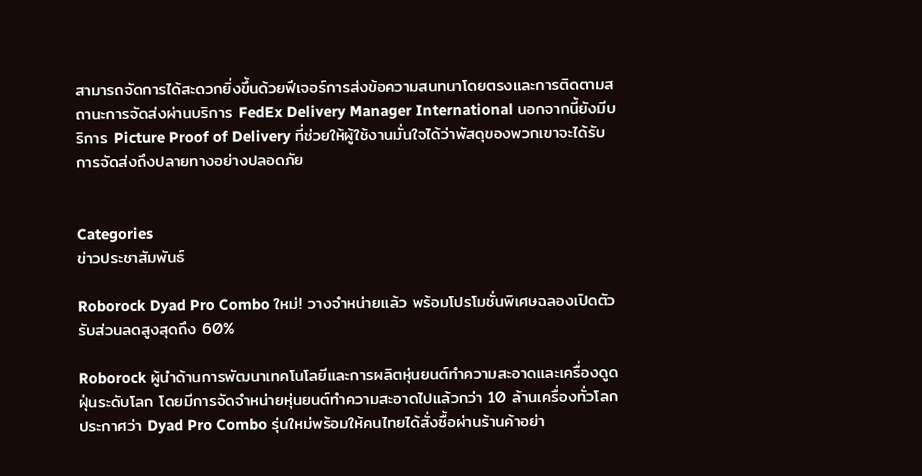สามารถจัดการได้สะดวกยิ่งขึ้นด้วยฟีเจอร์การส่งข้อความสนทนาโดยตรงและการติดตามสถานะการจัดส่งผ่านบริการ FedEx Delivery Manager International นอกจากนี้ยังมีบริการ Picture Proof of Delivery ที่ช่วยให้ผู้ใช้งานมั่นใจได้ว่าพัสดุของพวกเขาจะได้รับการจัดส่งถึงปลายทางอย่างปลอดภัย


Categories
ข่าวประชาสัมพันธ์

Roborock Dyad Pro Combo ใหม่! วางจำหน่ายแล้ว พร้อมโปรโมชั่นพิเศษฉลองเปิดตัวรับส่วนลดสูงสุดถึง 60%

Roborock ผู้นำด้านการพัฒนาเทคโนโลยีและการผลิตหุ่นยนต์ทำความสะอาดและเครื่องดูดฝุ่นระดับโลก โดยมีการจัดจำหน่ายหุ่นยนต์ทำความสะอาดไปแล้วกว่า 10 ล้านเครื่องทั่วโลก ประกาศว่า Dyad Pro Combo รุ่นใหม่พร้อมให้คนไทยได้สั่งซื้อผ่านร้านค้าอย่า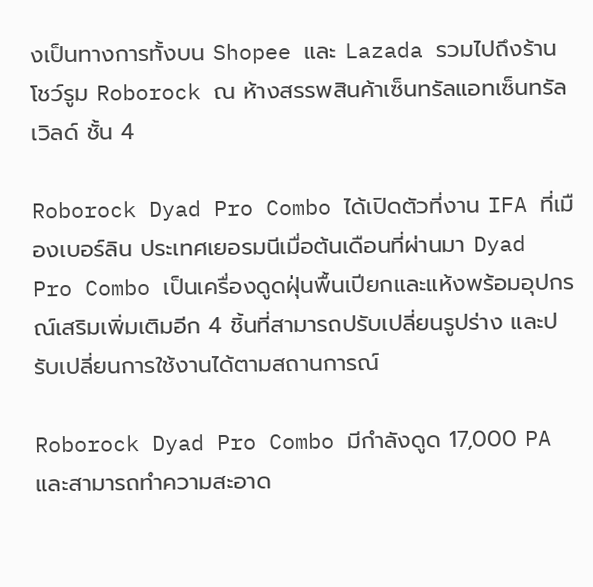งเป็นทางการทั้งบน Shopee และ Lazada รวมไปถึงร้านโชว์รูม Roborock ณ ห้างสรรพสินค้าเซ็นทรัลแอทเซ็นทรัลเวิลด์ ชั้น 4

Roborock Dyad Pro Combo ได้เปิดตัวที่งาน IFA ที่เมืองเบอร์ลิน ประเทศเยอรมนีเมื่อต้นเดือนที่ผ่านมา Dyad Pro Combo เป็นเครื่องดูดฝุ่นพื้นเปียกและแห้งพร้อมอุปกรณ์เสริมเพิ่มเติมอีก 4 ชิ้นที่สามารถปรับเปลี่ยนรูปร่าง และปรับเปลี่ยนการใช้งานได้ตามสถานการณ์

Roborock Dyad Pro Combo มีกำลังดูด 17,000 PA  และสามารถทำความสะอาด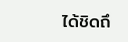ได้ชิดถึ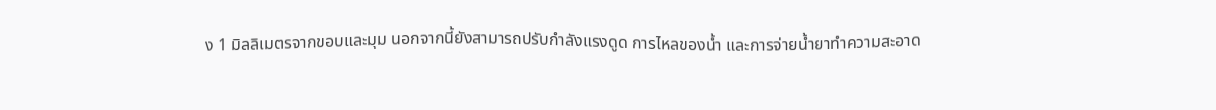ง 1 มิลลิเมตรจากขอบและมุม นอกจากนี้ยังสามารถปรับกำลังแรงดูด การไหลของน้ำ และการจ่ายน้ำยาทำความสะอาด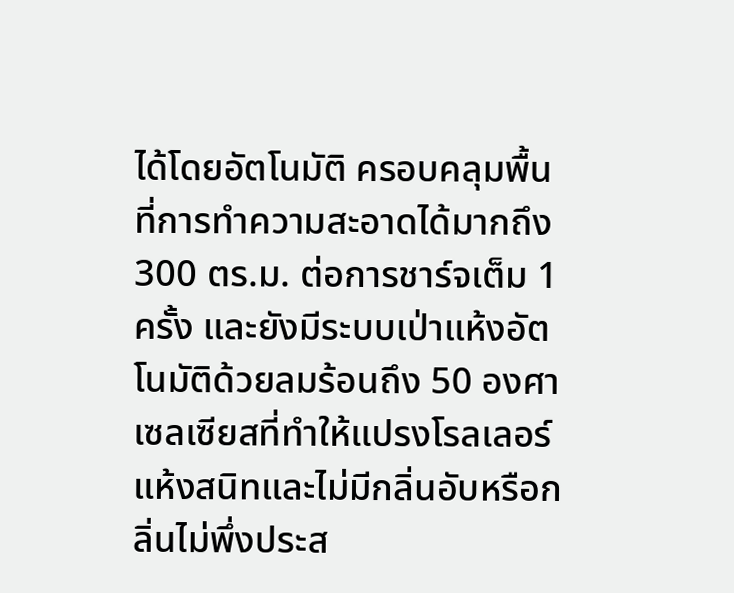ได้โดยอัตโนมัติ ครอบคลุมพื้นที่การทำความสะอาดได้มากถึง 300 ตร.ม. ต่อการชาร์จเต็ม 1 ครั้ง และยังมีระบบเป่าแห้งอัตโนมัติด้วยลมร้อนถึง 50 องศาเซลเซียสที่ทำให้แปรงโรลเลอร์แห้งสนิทและไม่มีกลิ่นอับหรือกลิ่นไม่พึ่งประส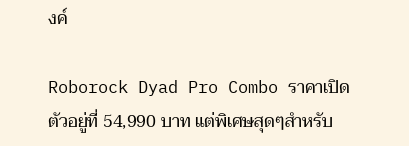งค์

Roborock Dyad Pro Combo ราคาเปิดตัวอยู่ที่ 54,990 บาท แต่พิเศษสุดๆสำหรับ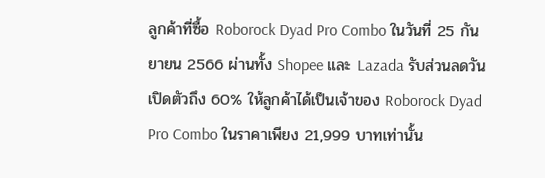ลูกค้าที่ซื้อ Roborock Dyad Pro Combo ในวันที่ 25 กันยายน 2566 ผ่านทั้ง Shopee และ Lazada รับส่วนลดวันเปิดตัวถึง 60% ให้ลูกค้าได้เป็นเจ้าของ Roborock Dyad Pro Combo ในราคาเพียง 21,999 บาทเท่านั้น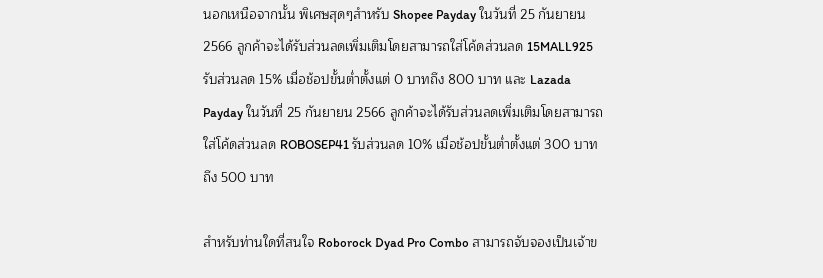นอกเหนือจากนั้น พิเศษสุดๆสำหรับ Shopee Payday ในวันที่ 25 กันยายน 2566 ลูกค้าจะได้รับส่วนลดเพิ่มเติมโดยสามารถใส่โค้ดส่วนลด 15MALL925 รับส่วนลด 15% เมื่อช้อปขั้นต่ำตั้งแต่ 0 บาทถึง 800 บาท และ Lazada Payday ในวันที่ 25 กันยายน 2566 ลูกค้าจะได้รับส่วนลดเพิ่มเติมโดยสามารถใส่โค้ดส่วนลด ROBOSEP41 รับส่วนลด 10% เมื่อช้อปขั้นต่ำตั้งแต่ 300 บาทถึง 500 บาท

สำหรับท่านใดที่สนใจ Roborock Dyad Pro Combo สามารถจับจองเป็นเจ้าข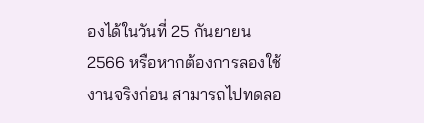องได้ในวันที่ 25 กันยายน 2566 หรือหากต้องการลองใช้งานจริงก่อน สามารถไปทดลอ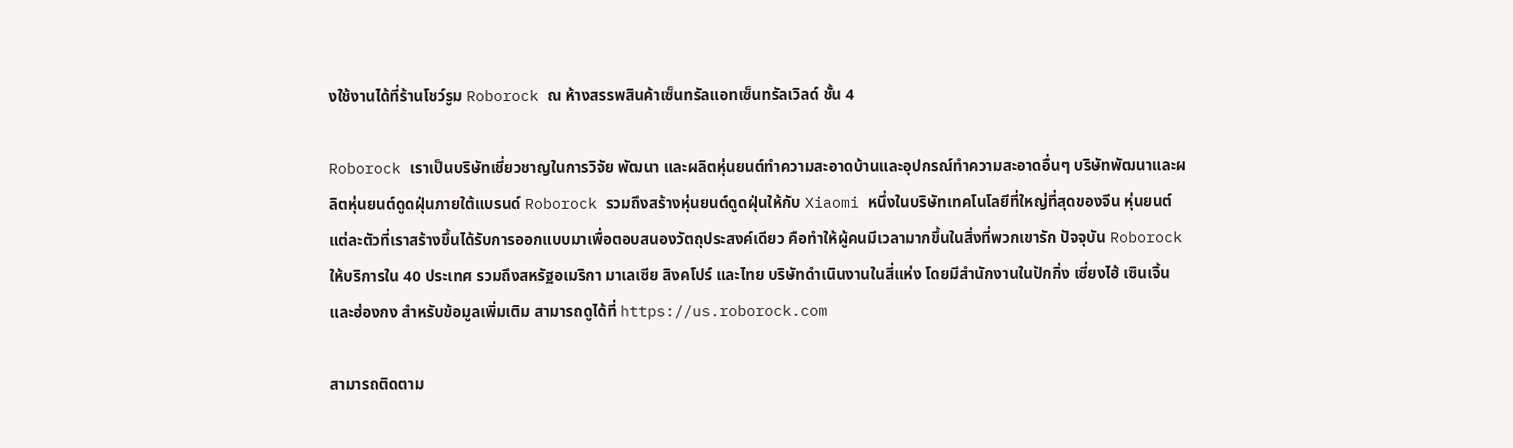งใช้งานได้ที่ร้านโชว์รูม Roborock ณ ห้างสรรพสินค้าเซ็นทรัลแอทเซ็นทรัลเวิลด์ ชั้น 4

Roborock เราเป็นบริษัทเชี่ยวชาญในการวิจัย พัฒนา และผลิตหุ่นยนต์ทำความสะอาดบ้านและอุปกรณ์ทำความสะอาดอื่นๆ บริษัทพัฒนาและผลิตหุ่นยนต์ดูดฝุ่นภายใต้แบรนด์ Roborock รวมถึงสร้างหุ่นยนต์ดูดฝุ่นให้กับ Xiaomi หนึ่งในบริษัทเทคโนโลยีที่ใหญ่ที่สุดของจีน หุ่นยนต์แต่ละตัวที่เราสร้างขึ้นได้รับการออกแบบมาเพื่อตอบสนองวัตถุประสงค์เดียว คือทำให้ผู้คนมีเวลามากขึ้นในสิ่งที่พวกเขารัก ปัจจุบัน Roborock ให้บริการใน 40 ประเทศ รวมถึงสหรัฐอเมริกา มาเลเซีย สิงคโปร์ และไทย บริษัทดำเนินงานในสี่แห่ง โดยมีสำนักงานในปักกิ่ง เซี่ยงไฮ้ เซินเจิ้น และฮ่องกง สำหรับข้อมูลเพิ่มเติม สามารถดูได้ที่ https://us.roborock.com

สามารถติดตาม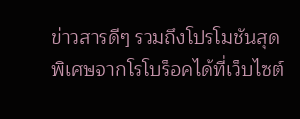ข่าวสารดีๆ รวมถึงโปรโมชันสุดพิเศษจากโรโบร็อคได้ที่เว็บไซต์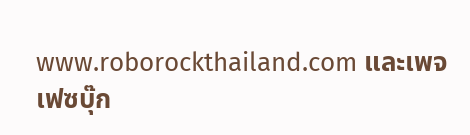www.roborockthailand.com และเพจเฟซบุ๊ก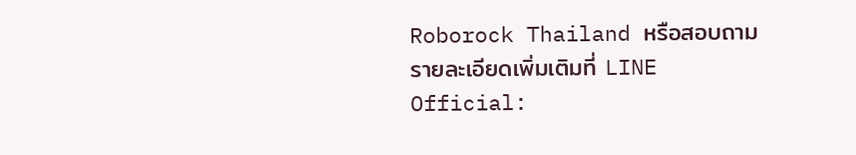Roborock Thailand หรือสอบถามรายละเอียดเพิ่มเติมที่ LINE Official: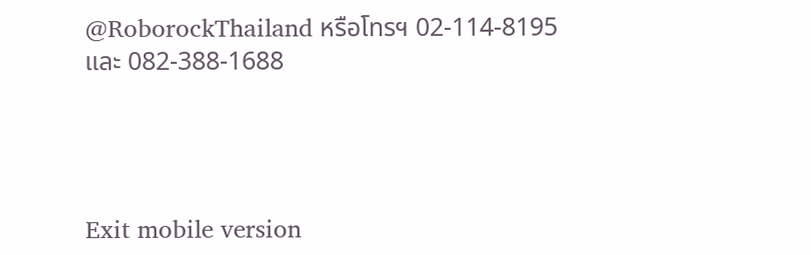@RoborockThailand หรือโทรฯ 02-114-8195 และ 082-388-1688




Exit mobile version